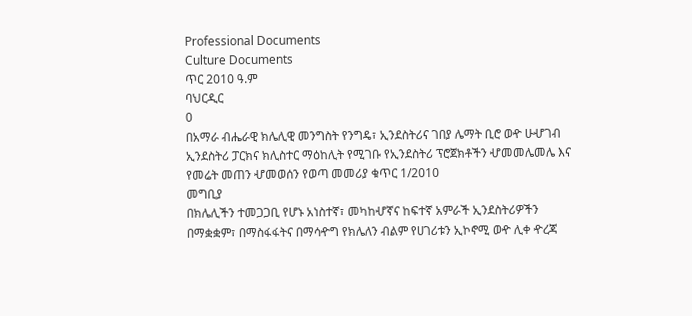Professional Documents
Culture Documents
ጥር 2010 ዓ.ም
ባህርዲር
0
በአማራ ብሔራዊ ክሌሊዊ መንግስት የንግዴ፣ ኢንደስትሪና ገበያ ሌማት ቢሮ ወዯ ሁሇገብ
ኢንደስትሪ ፓርክና ክሊስተር ማዕከሊት የሚገቡ የኢንደስትሪ ፕሮጀክቶችን ሇመመሌመሌ እና
የመሬት መጠን ሇመወሰን የወጣ መመሪያ ቁጥር 1/2010
መግቢያ
በክሌሊችን ተመጋጋቢ የሆኑ አነስተኛ፣ መካከሇኛና ከፍተኛ አምራች ኢንደስትሪዎችን
በማቋቋም፣ በማስፋፋትና በማሳዯግ የክሌለን ብልም የሀገሪቱን ኢኮኖሚ ወዯ ሊቀ ዯረጃ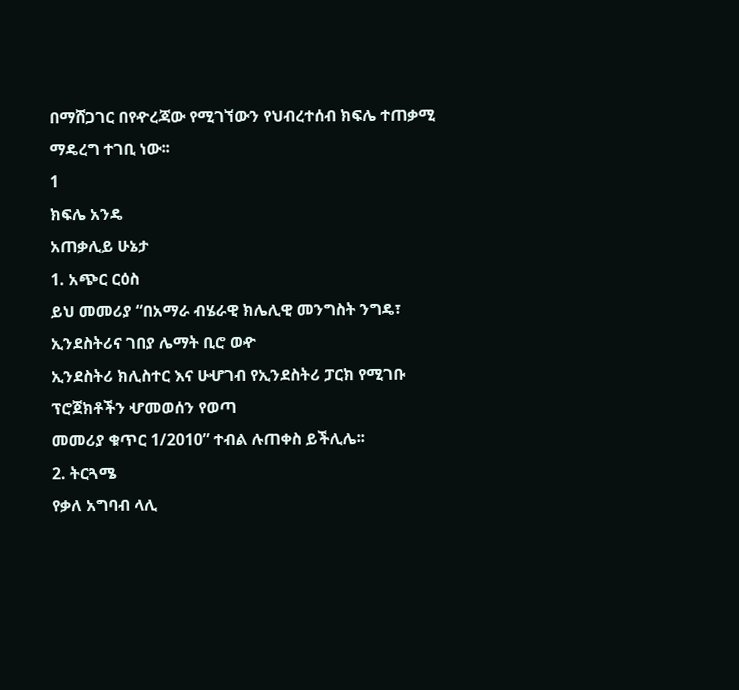በማሸጋገር በየዯረጃው የሚገኘውን የህብረተሰብ ክፍሌ ተጠቃሚ ማዴረግ ተገቢ ነው፡፡
1
ክፍሌ አንዴ
አጠቃሊይ ሁኔታ
1. አጭር ርዕስ
ይህ መመሪያ “በአማራ ብሄራዊ ክሌሊዊ መንግስት ንግዴ፣ ኢንደስትሪና ገበያ ሌማት ቢሮ ወዯ
ኢንደስትሪ ክሊስተር እና ሁሇገብ የኢንደስትሪ ፓርክ የሚገቡ ፕሮጀክቶችን ሇመወሰን የወጣ
መመሪያ ቁጥር 1/2010” ተብል ሉጠቀስ ይችሊሌ፡፡
2. ትርጓሜ
የቃለ አግባብ ላሊ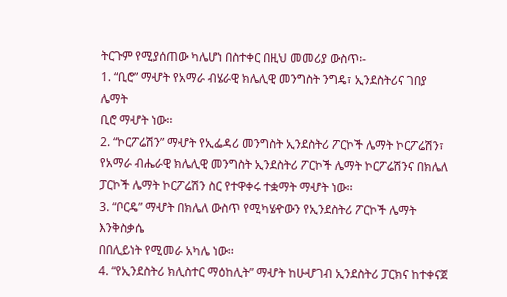ትርጉም የሚያሰጠው ካሌሆነ በስተቀር በዚህ መመሪያ ውስጥ፡-
1. “ቢሮ” ማሇት የአማራ ብሄራዊ ክሌሊዊ መንግስት ንግዴ፣ ኢንደስትሪና ገበያ ሌማት
ቢሮ ማሇት ነው፡፡
2. “ኮርፖሬሽን” ማሇት የኢፌዳሪ መንግስት ኢንደስትሪ ፖርኮች ሌማት ኮርፖሬሽን፣
የአማራ ብሔራዊ ክሌሊዊ መንግስት ኢንደስትሪ ፖርኮች ሌማት ኮርፖሬሽንና በክሌለ
ፓርኮች ሌማት ኮርፖሬሽን ስር የተዋቀሩ ተቋማት ማሇት ነው፡፡
3. “ቦርዴ” ማሇት በክሌለ ውስጥ የሚካሄዯውን የኢንደስትሪ ፖርኮች ሌማት እንቅስቃሴ
በበሊይነት የሚመራ አካሌ ነው፡፡
4. “የኢንደስትሪ ክሊስተር ማዕከሊት” ማሇት ከሁሇገብ ኢንደስትሪ ፓርክና ከተቀናጀ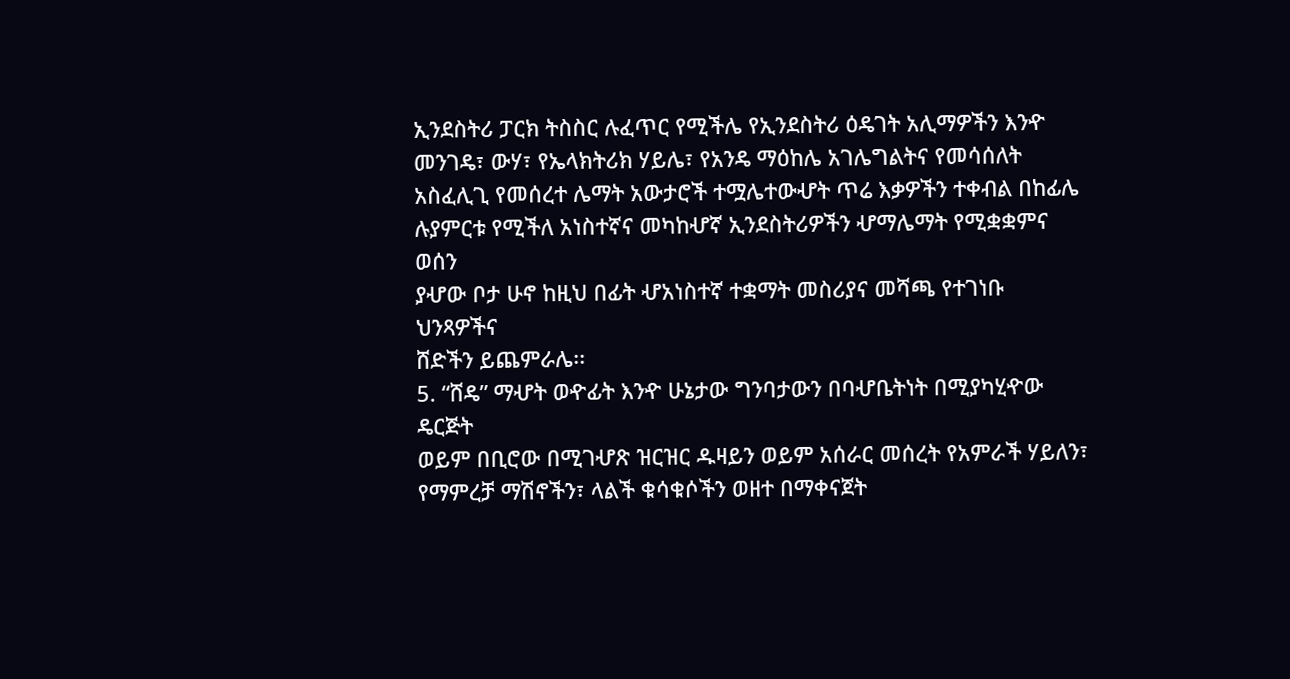ኢንደስትሪ ፓርክ ትስስር ሉፈጥር የሚችሌ የኢንደስትሪ ዕዴገት አሊማዎችን እንዯ
መንገዴ፣ ውሃ፣ የኤላክትሪክ ሃይሌ፣ የአንዴ ማዕከሌ አገሌግልትና የመሳሰለት
አስፈሊጊ የመሰረተ ሌማት አውታሮች ተሟሌተውሇት ጥሬ እቃዎችን ተቀብል በከፊሌ
ሉያምርቱ የሚችለ አነስተኛና መካከሇኛ ኢንደስትሪዎችን ሇማሌማት የሚቋቋምና ወሰን
ያሇው ቦታ ሁኖ ከዚህ በፊት ሇአነስተኛ ተቋማት መስሪያና መሻጫ የተገነቡ ህንጻዎችና
ሸድችን ይጨምራሌ፡፡
5. “ሸዴ” ማሇት ወዯፊት እንዯ ሁኔታው ግንባታውን በባሇቤትነት በሚያካሂዯው ዴርጅት
ወይም በቢሮው በሚገሇጽ ዝርዝር ዱዛይን ወይም አሰራር መሰረት የአምራች ሃይለን፣
የማምረቻ ማሽኖችን፣ ላልች ቁሳቁሶችን ወዘተ በማቀናጀት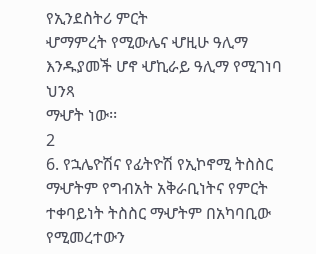የኢንደስትሪ ምርት
ሇማምረት የሚውሌና ሇዚሁ ዓሊማ እንዱያመች ሆኖ ሇኪራይ ዓሊማ የሚገነባ ህንጻ
ማሇት ነው፡፡
2
6. የኋሌዮሽና የፊትዮሽ የኢኮኖሚ ትስስር ማሇትም የግብአት አቅራቢነትና የምርት
ተቀባይነት ትስስር ማሇትም በአካባቢው የሚመረተውን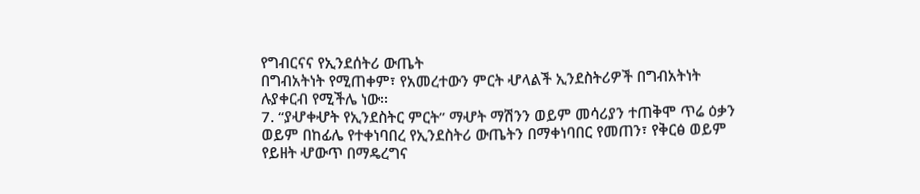የግብርናና የኢንደሰትሪ ውጤት
በግብአትነት የሚጠቀም፣ የአመረተውን ምርት ሇላልች ኢንደስትሪዎች በግብአትነት
ሉያቀርብ የሚችሌ ነው፡፡
7. “ያሇቀሇት የኢንደስትር ምርት” ማሇት ማሽንን ወይም መሳሪያን ተጠቅሞ ጥሬ ዕቃን
ወይም በከፊሌ የተቀነባበረ የኢንደስትሪ ውጤትን በማቀነባበር የመጠን፣ የቅርፅ ወይም
የይዘት ሇውጥ በማዴረግና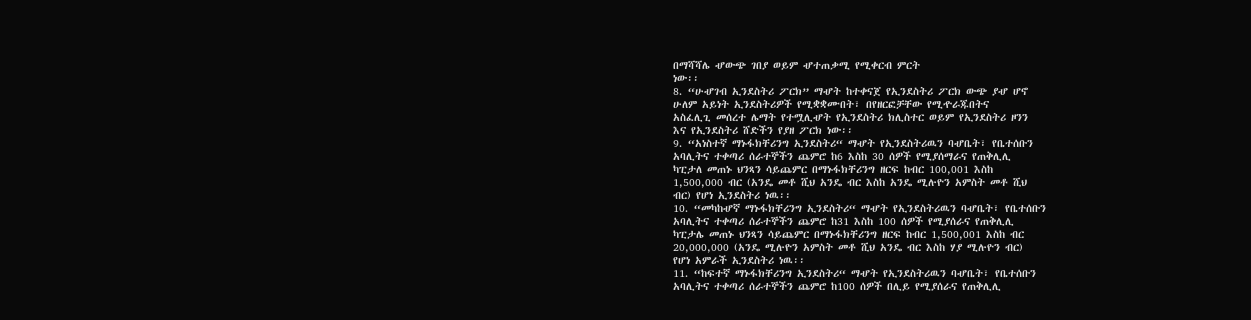በማሻሻሌ ሇውጭ ገበያ ወይም ሇተጠቃሚ የሚቀርብ ምርት
ነው፡፡
8. “ሁሇገብ ኢንደስትሪ ፖርክ” ማሇት ከተቀናጀ የኢንደስትሪ ፖርክ ውጭ ያሇ ሆኖ
ሁለም አይነት ኢንደስትሪዎች የሚቋቋሙበት፣ በየዘርፎቻቸው የሚዯራጁበትና
አስፈሊጊ መሰረተ ሌማት የተሟሊሇት የኢንደስትሪ ክሊስተር ወይም የኢንደስትሪ ዞንን
እና የኢንደስትሪ ሸድችን የያዘ ፖርክ ነው፡፡
9. “አነስተኛ ማኑፋክቸሪንግ ኢንደስትሪ“ ማሇት የኢንደስትሪዉን ባሇቤት፣ የቤተሰቡን
አባሊትና ተቀጣሪ ሰራተኞችን ጨምሮ ከ6 እስከ 30 ሰዎች የሚያሰማራና የጠቅሊሊ
ካፒታለ መጠኑ ህንጻን ሳይጨምር በማኑፋክቸሪንግ ዘርፍ ከብር 100,001 እስከ
1,500,000 ብር (አንዴ መቶ ሺህ አንዴ ብር እስከ አንዴ ሚሉዮን አምስት መቶ ሺህ
ብር) የሆነ ኢንደስትሪ ነዉ፡፡
10. “መካከሇኛ ማኑፋክቸሪንግ ኢንደስትሪ“ ማሇት የኢንደስትሪዉን ባሇቤት፣ የቤተሰቡን
አባሊትና ተቀጣሪ ሰራተኞችን ጨምሮ ከ31 እስከ 100 ሰዎች የሚያሰራና የጠቅሊሊ
ካፒታሌ መጠኑ ህንጻን ሳይጨምር በማኑፋክቸሪንግ ዘርፍ ከብር 1,500,001 እስከ ብር
20,000,000 (አንዴ ሚሉዮን አምስት መቶ ሺህ አንዴ ብር እስከ ሃያ ሚሉዮን ብር)
የሆነ አምራች ኢንደስትሪ ነዉ፡፡
11. “ከፍተኛ ማኑፋክቸሪንግ ኢንደስትሪ“ ማሇት የኢንደስትሪዉን ባሇቤት፣ የቤተሰቡን
አባሊትና ተቀጣሪ ሰራተኞችን ጨምሮ ከ100 ሰዎች በሊይ የሚያሰራና የጠቅሊሊ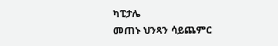ካፒታሌ
መጠኑ ህንጻን ሳይጨምር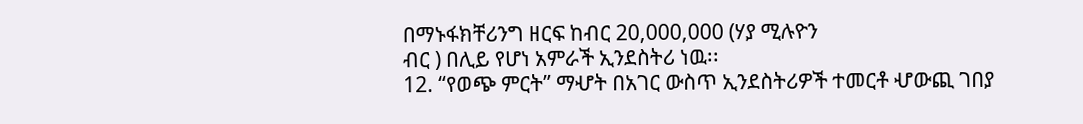በማኑፋክቸሪንግ ዘርፍ ከብር 20,000,000 (ሃያ ሚሉዮን
ብር ) በሊይ የሆነ አምራች ኢንደስትሪ ነዉ፡፡
12. “የወጭ ምርት” ማሇት በአገር ውስጥ ኢንደስትሪዎች ተመርቶ ሇውጪ ገበያ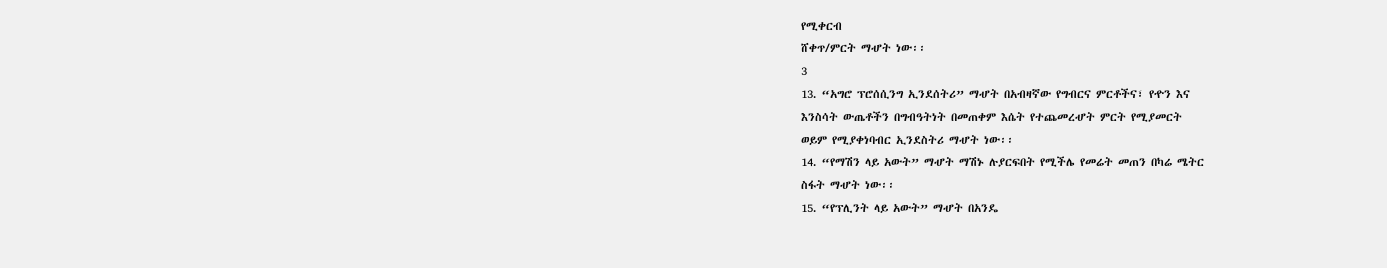የሚቀርብ
ሸቀጥ/ምርት ማሇት ነው፡፡
3
13. “አግሮ ፕሮሰሲንግ ኢንደሰትሪ” ማሇት በአብዛኛው የግብርና ምርቶችና፣ የዯን እና
እንስሳት ውጤቶችን በግብዓትነት በመጠቀም እሴት የተጨመረሇት ምርት የሚያመርት
ወይም የሚያቀነባብር ኢንደስትሪ ማሇት ነው፡፡
14. “የማሽን ላይ አውት” ማሇት ማሽኑ ሉያርፍበት የሚችሌ የመሬት መጠን በካሬ ሜትር
ስፋት ማሇት ነው፡፡
15. “የፕሊንት ላይ አውት” ማሇት በአንዴ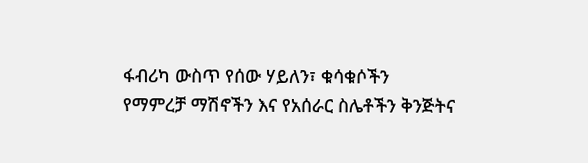ፋብሪካ ውስጥ የሰው ሃይለን፣ ቁሳቁሶችን
የማምረቻ ማሽኖችን እና የአሰራር ስሌቶችን ቅንጅትና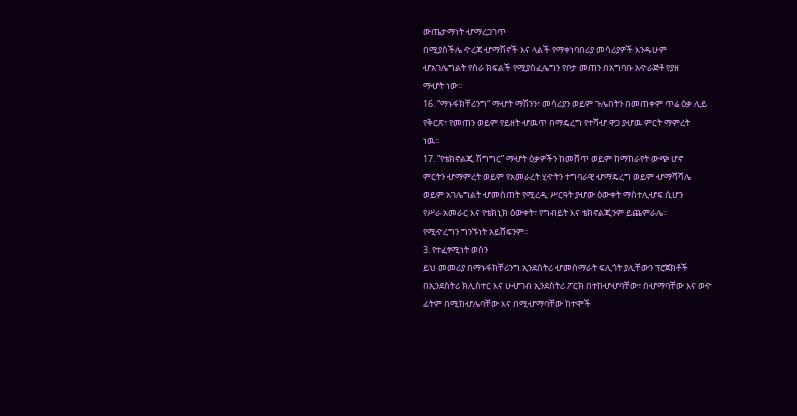ውጤታማነት ሇማረጋገጥ
በሚያስችሌ ዯረጃ ሇማሽኖች እና ላልች የማቀነባበሪያ መሳሪያዎች እንዱሁም
ሇአገሌግልት የስራ ክፍልች የሚያስፈሌግን የቦታ መጠን በአግባቡ አዯራጅቶ የያዘ
ማሇት ነው፡፡
16. “ማኑፋክቸሪንግ“ ማሇት ማሽንን፣ መሳሪያን ወይም ጉሌበትን በመጠቀም ጥሬ ዕቃ ሊይ
የቅርጽ፣ የመጠን ወይም የይዘት ሇዉጥ በማዴረግ የተሻሇ ዋጋ ያሇዉ ምርት ማምረት
ነዉ፡፡
17. ”የቴክኖልጂ ሽግግር” ማሇት ዕቃዎችን ከመሸጥ ወይም ከማከራየት ውጭ ሆኖ
ምርትን ሇማምረት ወይም የአመራረት ሂዯትን ተግባራዊ ሇማዴረግ ወይም ሇማሻሻሌ
ወይም አገሌግልት ሇመስጠት የሚረዲ ሥርዓት ያሇው ዕውቀት ማስተሊሇፍ ሲሆን
የሥራ አመራር እና የቴክኒክ ዕውቀት፣ የግብይት እና ቴክኖልጂንም ይጨምራሌ፡፡
የሚዯረግን ግንኙነት አይሸፍንም፡፡
3. የተፈፃሚነት ወሰን
ይህ መመሪያ በማኑፋክቸሪንግ ኢንደስትሪ ሇመሰማራት ፍሊጎት ያሊቸውን ፕሮጀክቶች
በኢንደስትሪ ክሊስተር እና ሁሇገብ ኢንደስትሪ ፖርክ በተከሇሇባቸው፣ በሇማባቸው እና ወዯ
ፊትም በሚከሇሌባቸው እና በሚሇማባቸው ከተሞች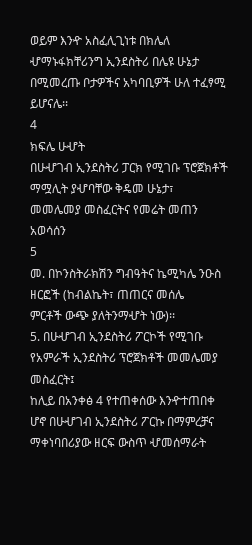ወይም እንዯ አስፈሊጊነቱ በክሌለ
ሇማኑፋክቸሪንግ ኢንደስትሪ በሌዩ ሁኔታ በሚመረጡ ቦታዎችና አካባቢዎች ሁለ ተፈፃሚ
ይሆናሌ፡፡
4
ክፍሌ ሁሇት
በሁሇገብ ኢንደስትሪ ፓርክ የሚገቡ ፕሮጀክቶች ማሟሊት ያሇባቸው ቅዴመ ሁኔታ፣
መመሌመያ መስፈርትና የመሬት መጠን አወሳሰን
5
መ. በኮንስትራክሽን ግብዓትና ኬሚካሌ ንዑስ ዘርፎች (ከብልኬት፣ ጠጠርና መሰሌ
ምርቶች ውጭ ያለትንማሇት ነው)፡፡
5. በሁሇገብ ኢንደስትሪ ፖርኮች የሚገቡ የአምራች ኢንደስትሪ ፕሮጀክቶች መመሌመያ
መስፈርት፤
ከሊይ በአንቀፅ 4 የተጠቀሰው እንዯተጠበቀ ሆኖ በሁሇገብ ኢንደስትሪ ፖርኩ በማምረቻና
ማቀነባበሪያው ዘርፍ ውስጥ ሇመሰማራት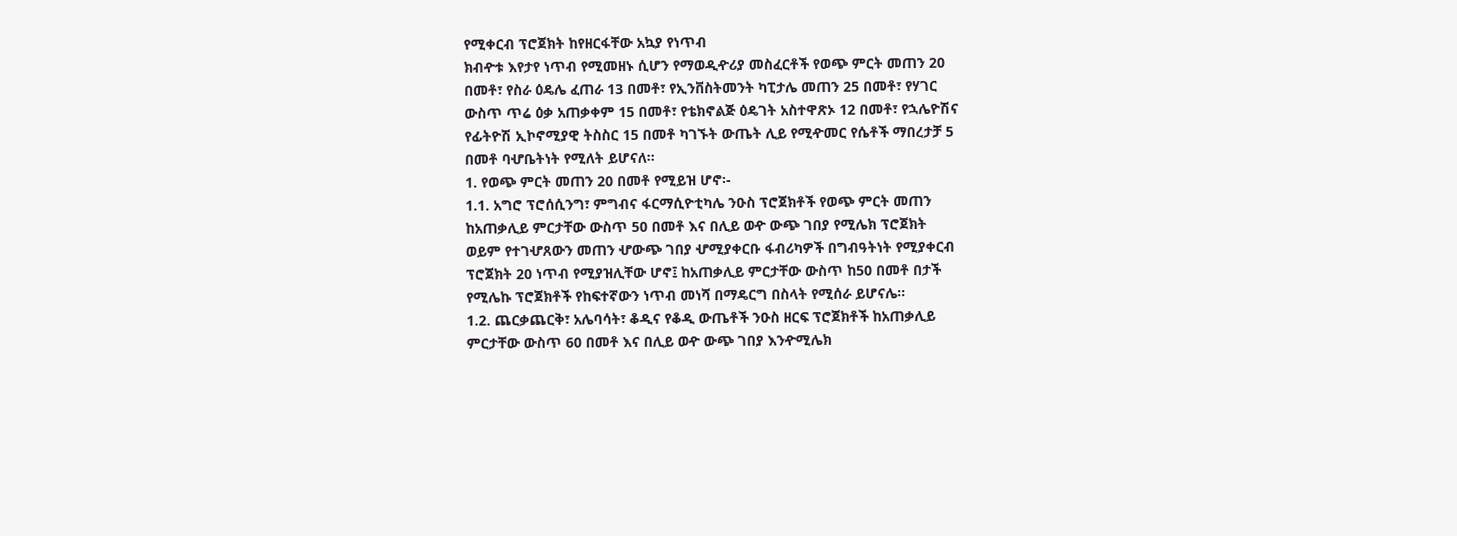የሚቀርብ ፕሮጀክት ከየዘርፋቸው አኳያ የነጥብ
ክብዯቱ እየታየ ነጥብ የሚመዘኑ ሲሆን የማወዲዯሪያ መስፈርቶች የወጭ ምርት መጠን 20
በመቶ፣ የስራ ዕዴሌ ፈጠራ 13 በመቶ፣ የኢንቨስትመንት ካፒታሌ መጠን 25 በመቶ፣ የሃገር
ውስጥ ጥሬ ዕቃ አጠቃቀም 15 በመቶ፣ የቴክኖልጅ ዕዴገት አስተዋጽኦ 12 በመቶ፣ የኋሌዮሽና
የፊትዮሽ ኢኮኖሚያዊ ትስስር 15 በመቶ ካገኙት ውጤት ሊይ የሚዯመር የሴቶች ማበረታቻ 5
በመቶ ባሇቤትነት የሚለት ይሆናለ፡፡
1. የወጭ ምርት መጠን 20 በመቶ የሚይዝ ሆኖ፡-
1.1. አግሮ ፕሮሰሲንግ፣ ምግብና ፋርማሲዮቲካሌ ንዑስ ፕሮጀክቶች የወጭ ምርት መጠን
ከአጠቃሊይ ምርታቸው ውስጥ 50 በመቶ እና በሊይ ወዯ ውጭ ገበያ የሚሌክ ፕሮጀክት
ወይም የተገሇጸውን መጠን ሇውጭ ገበያ ሇሚያቀርቡ ፋብሪካዎች በግብዓትነት የሚያቀርብ
ፕሮጀክት 20 ነጥብ የሚያዝሊቸው ሆኖ፤ ከአጠቃሊይ ምርታቸው ውስጥ ከ50 በመቶ በታች
የሚሌኩ ፕሮጀክቶች የከፍተኛውን ነጥብ መነሻ በማዴርግ በስላት የሚሰራ ይሆናሌ፡፡
1.2. ጨርቃጨርቅ፣ አሌባሳት፣ ቆዲና የቆዲ ውጤቶች ንዑስ ዘርፍ ፕሮጀክቶች ከአጠቃሊይ
ምርታቸው ውስጥ 60 በመቶ እና በሊይ ወዯ ውጭ ገበያ እንዯሚሌክ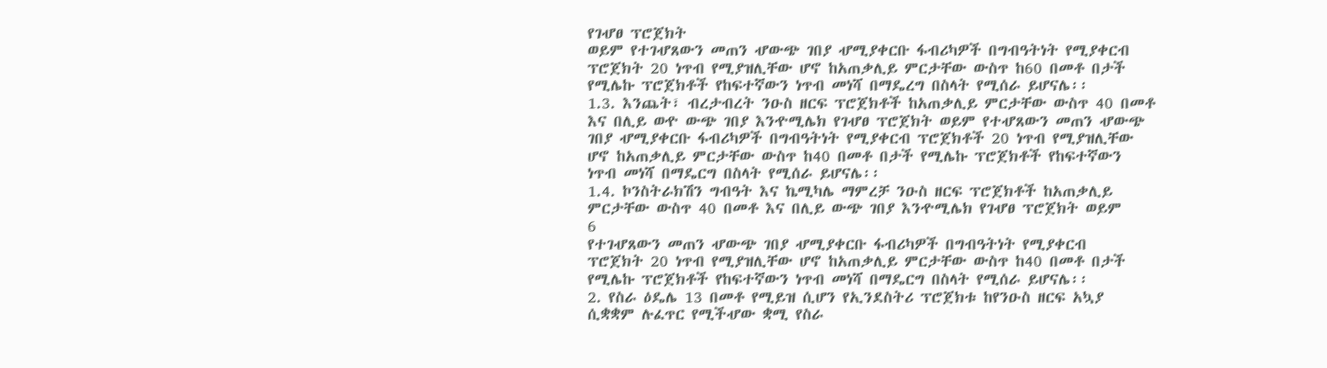የገሇፀ ፕሮጀክት
ወይም የተገሇጸውን መጠን ሇውጭ ገበያ ሇሚያቀርቡ ፋብሪካዎች በግብዓትነት የሚያቀርብ
ፕሮጀክት 20 ነጥብ የሚያዝሊቸው ሆኖ ከአጠቃሊይ ምርታቸው ውስጥ ከ60 በመቶ በታች
የሚሌኩ ፕሮጀክቶች የከፍተኛውን ነጥብ መነሻ በማዴረግ በስላት የሚሰራ ይሆናሌ፡፡
1.3. እንጨት፣ ብረታብረት ንዑስ ዘርፍ ፕሮጀክቶች ከአጠቃሊይ ምርታቸው ውስጥ 40 በመቶ
እና በሊይ ወዯ ውጭ ገበያ እንዯሚሌክ የገሇፀ ፕሮጀክት ወይም የተሇጸውን መጠን ሇውጭ
ገበያ ሇሚያቀርቡ ፋብሪካዎች በግብዓትነት የሚያቀርብ ፕሮጀክቶች 20 ነጥብ የሚያዝሊቸው
ሆኖ ከአጠቃሊይ ምርታቸው ውስጥ ከ40 በመቶ በታች የሚሌኩ ፕሮጀክቶች የከፍተኛውን
ነጥብ መነሻ በማዴርግ በስላት የሚሰራ ይሆናሌ፡፡
1.4. ኮንስትራክሽን ግብዓት እና ኬሚካሌ ማምረቻ ንዑስ ዘርፍ ፕሮጀክቶች ከአጠቃሊይ
ምርታቸው ውስጥ 40 በመቶ እና በሊይ ውጭ ገበያ እንዯሚሌክ የገሇፀ ፕሮጀክት ወይም
6
የተገሇጸውን መጠን ሇውጭ ገበያ ሇሚያቀርቡ ፋብሪካዎች በግብዓትነት የሚያቀርብ
ፕሮጀክት 20 ነጥብ የሚያዝሊቸው ሆኖ ከአጠቃሊይ ምርታቸው ውስጥ ከ40 በመቶ በታች
የሚሌኩ ፕሮጀክቶች የከፍተኛውን ነጥብ መነሻ በማዴርግ በስላት የሚሰራ ይሆናሌ፡፡
2. የስራ ዕዴሌ 13 በመቶ የሚይዝ ሲሆን የኢንደስትሪ ፕሮጀክቱ ከየንዑስ ዘርፍ አኳያ
ሲቋቋም ሉፈጥር የሚችሇው ቋሚ የስራ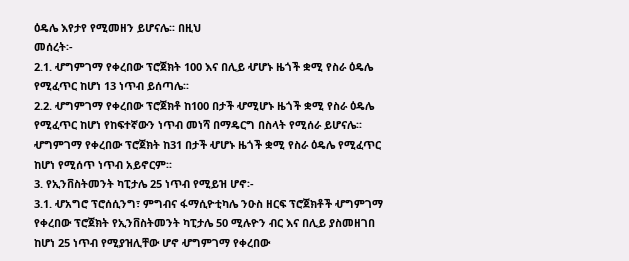ዕዴሌ እየታየ የሚመዘን ይሆናሌ፡፡ በዚህ
መሰረት፡-
2.1. ሇግምገማ የቀረበው ፕሮጀክት 100 እና በሊይ ሇሆኑ ዜጎች ቋሚ የስራ ዕዴሌ
የሚፈጥር ከሆነ 13 ነጥብ ይሰጣሌ፡፡
2.2. ሇግምገማ የቀረበው ፕሮጀክቶ ከ100 በታች ሇሚሆኑ ዜጎች ቋሚ የስራ ዕዴሌ
የሚፈጥር ከሆነ የከፍተኛውን ነጥብ መነሻ በማዴርግ በስላት የሚሰራ ይሆናሌ፡፡
ሇግምገማ የቀረበው ፕሮጀክት ከ31 በታች ሇሆኑ ዜጎች ቋሚ የስራ ዕዴሌ የሚፈጥር
ከሆነ የሚሰጥ ነጥብ አይኖርም፡፡
3. የኢንቨስትመንት ካፒታሌ 25 ነጥብ የሚይዝ ሆኖ፡-
3.1. ሇአግሮ ፕሮሰሲንግ፣ ምግብና ፋማሲዮቲካሌ ንዑስ ዘርፍ ፕሮጀክቶች ሇግምገማ
የቀረበው ፕሮጀክት የኢንቨስትመንት ካፒታሌ 50 ሚሉዮን ብር እና በሊይ ያስመዘገበ
ከሆነ 25 ነጥብ የሚያዝሊቸው ሆኖ ሇግምገማ የቀረበው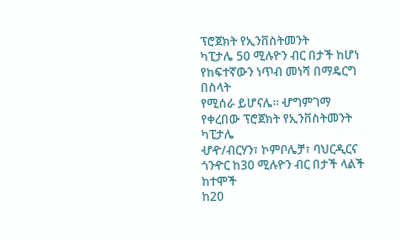ፕሮጀክት የኢንቨስትመንት
ካፒታሌ 50 ሚሉዮን ብር በታች ከሆነ የከፍተኛውን ነጥብ መነሻ በማዴርግ በስላት
የሚሰራ ይሆናሌ፡፡ ሇግምገማ የቀረበው ፕሮጀክት የኢንቨስትመንት ካፒታሌ
ሇዯ/ብርሃን፣ ኮምቦሌቻ፣ ባህርዲርና ጎንዯር ከ30 ሚሉዮን ብር በታች ላልች ከተሞች
ከ20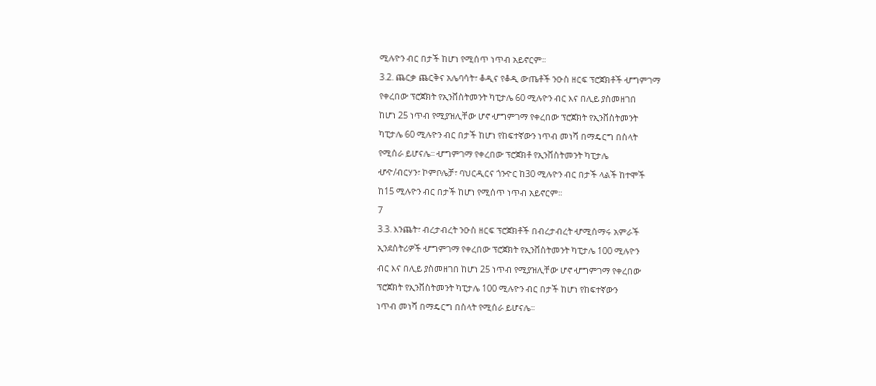ሚሉዮን ብር በታች ከሆነ የሚሰጥ ነጥብ አይኖርም፡፡
3.2. ጨርቃ ጨርቅና አሌባሳት፣ ቆዲና የቆዲ ውጤቶች ንዑስ ዘርፍ ፕሮጀክቶች ሇግምገማ
የቀረበው ፕሮጀክት የኢንቨስትመንት ካፒታሌ 60 ሚሉዮን ብር እና በሊይ ያስመዘገበ
ከሆነ 25 ነጥብ የሚያዝሊቸው ሆኖ ሇግምገማ የቀረበው ፕሮጀክት የኢንቨስትመንት
ካፒታሌ 60 ሚሉዮን ብር በታች ከሆነ የከፍተኛውን ነጥብ መነሻ በማዴርግ በስላት
የሚሰራ ይሆናሌ፡፡ ሇግምገማ የቀረበው ፕሮጀክቶ የኢንቨስትመንት ካፒታሌ
ሇዯ/ብርሃን፣ ኮምቦሌቻ፣ ባህርዲርና ጎንዯር ከ30 ሚሉዮን ብር በታች ላልች ከተሞች
ከ15 ሚሉዮን ብር በታች ከሆነ የሚሰጥ ነጥብ አይኖርም፡፡
7
3.3. እንጨት፣ ብረታብረት ንዑስ ዘርፍ ፕሮጀክቶች በብረታብረት ሇሚሰማሩ አምራች
ኢንደስትሪዎች ሇግምገማ የቀረበው ፕሮጀክት የኢንቨስትመንት ካፒታሌ 100 ሚሉዮን
ብር እና በሊይ ያስመዘገበ ከሆነ 25 ነጥብ የሚያዝሊቸው ሆኖ ሇግምገማ የቀረበው
ፕሮጀክት የኢንቨስትመንት ካፒታሌ 100 ሚሉዮን ብር በታች ከሆነ የከፍተኛውን
ነጥብ መነሻ በማዴርግ በስላት የሚሰራ ይሆናሌ፡፡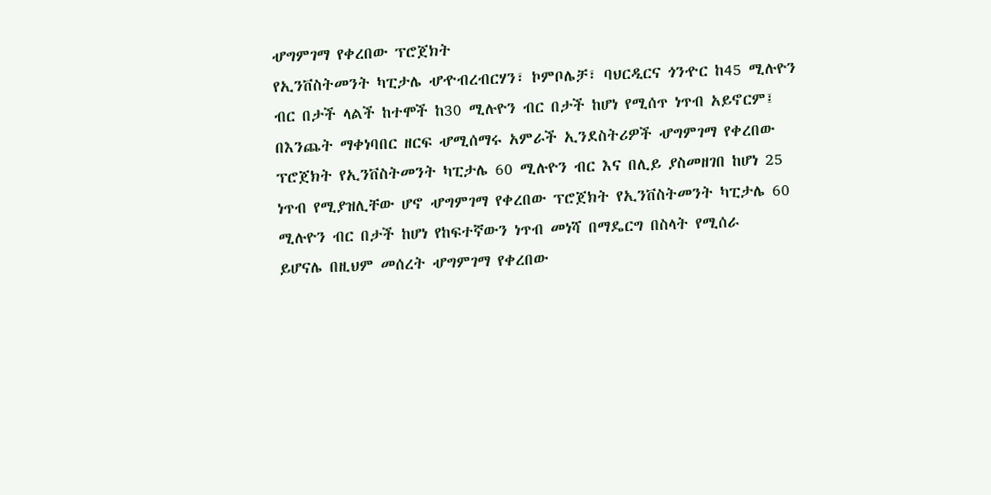ሇግምገማ የቀረበው ፕሮጀክት
የኢንቨስትመንት ካፒታሌ ሇዯብረብርሃን፣ ኮምቦሌቻ፣ ባህርዲርና ጎንዯር ከ45 ሚሉዮን
ብር በታች ላልች ከተሞች ከ30 ሚሉዮን ብር በታች ከሆነ የሚሰጥ ነጥብ አይኖርም፤
በእንጨት ማቀነባበር ዘርፍ ሇሚሰማሩ አምራች ኢንደስትሪዎች ሇግምገማ የቀረበው
ፕሮጀክት የኢንቨስትመንት ካፒታሌ 60 ሚሉዮን ብር እና በሊይ ያስመዘገበ ከሆነ 25
ነጥብ የሚያዝሊቸው ሆኖ ሇግምገማ የቀረበው ፕሮጀክት የኢንቨስትመንት ካፒታሌ 60
ሚሉዮን ብር በታች ከሆነ የከፍተኛውን ነጥብ መነሻ በማዴርግ በስላት የሚሰራ
ይሆናሌ በዚህም መሰረት ሇግምገማ የቀረበው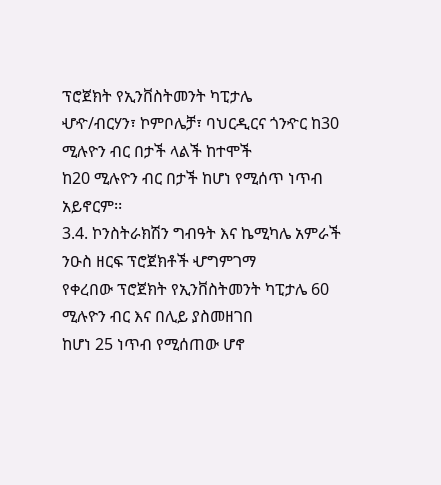ፕሮጀክት የኢንቨስትመንት ካፒታሌ
ሇዯ/ብርሃን፣ ኮምቦሌቻ፣ ባህርዲርና ጎንዯር ከ30 ሚሉዮን ብር በታች ላልች ከተሞች
ከ20 ሚሉዮን ብር በታች ከሆነ የሚሰጥ ነጥብ አይኖርም፡፡
3.4. ኮንስትራክሽን ግብዓት እና ኬሚካሌ አምራች ንዑስ ዘርፍ ፕሮጀክቶች ሇግምገማ
የቀረበው ፕሮጀክት የኢንቨስትመንት ካፒታሌ 60 ሚሉዮን ብር እና በሊይ ያስመዘገበ
ከሆነ 25 ነጥብ የሚሰጠው ሆኖ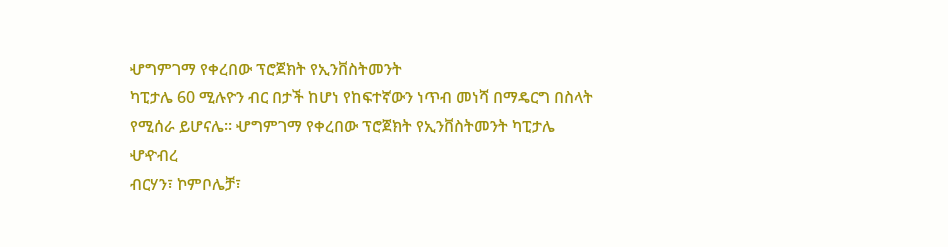ሇግምገማ የቀረበው ፕሮጀክት የኢንቨስትመንት
ካፒታሌ 60 ሚሉዮን ብር በታች ከሆነ የከፍተኛውን ነጥብ መነሻ በማዴርግ በስላት
የሚሰራ ይሆናሌ፡፡ ሇግምገማ የቀረበው ፕሮጀክት የኢንቨስትመንት ካፒታሌ ሇዯብረ
ብርሃን፣ ኮምቦሌቻ፣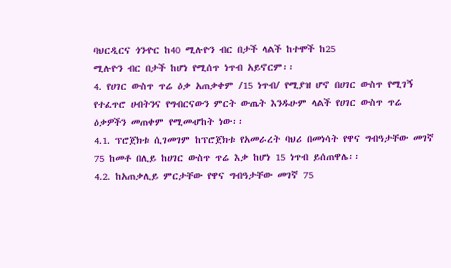ባህርዲርና ጎንዯር ከ40 ሚሉዮን ብር በታች ላልች ከተሞች ከ25
ሚሉዮን ብር በታች ከሆነ የሚሰጥ ነጥብ አይኖርም፡፡
4. የሀገር ውስጥ ጥሬ ዕቃ አጠቃቀም /15 ነጥብ/ የሚያዝ ሆኖ በሀገር ውስጥ የሚገኝ
የተፈጥሮ ሀብትንና የግብርናውን ምርት ውጤት እንዱሁም ላልች የሀገር ውስጥ ጥሬ
ዕቃዎችን መጠቀም የሚመሇከት ነው፡፡
4.1. ፕሮጀክቱ ሲገመገም ከፕሮጀክቱ የአመራረት ባህሪ በመነሳት የዋና ግብዓታቸው መገኛ
75 ከመቶ በሊይ ከሀገር ውስጥ ጥሬ እቃ ከሆነ 15 ነጥብ ይሰጠዋሌ፡፡
4.2. ከአጠቃሊይ ምርታቸው የዋና ግብዓታቸው መገኛ 75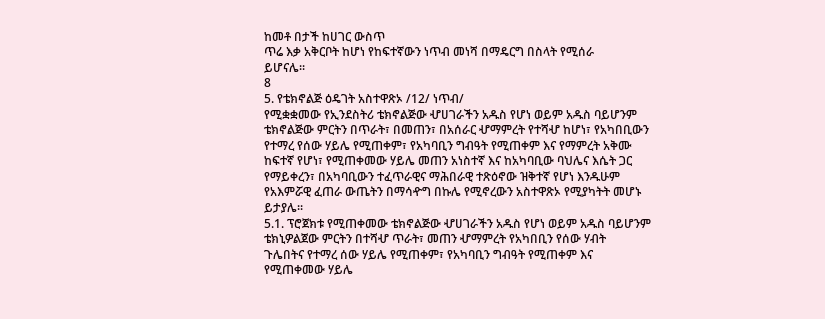ከመቶ በታች ከሀገር ውስጥ
ጥሬ እቃ አቅርቦት ከሆነ የከፍተኛውን ነጥብ መነሻ በማዴርግ በስላት የሚሰራ
ይሆናሌ፡፡
8
5. የቴክኖልጅ ዕዴገት አስተዋጽኦ /12/ ነጥብ/
የሚቋቋመው የኢንደስትሪ ቴክኖልጅው ሇሀገራችን አዱስ የሆነ ወይም አዱስ ባይሆንም
ቴክኖልጅው ምርትን በጥራት፣ በመጠን፣ በአሰራር ሇማምረት የተሻሇ ከሆነ፣ የአካበቢውን
የተማረ የሰው ሃይሌ የሚጠቀም፣ የአካባቢን ግብዓት የሚጠቀም እና የማምረት አቅሙ
ከፍተኛ የሆነ፣ የሚጠቀመው ሃይሌ መጠን አነስተኛ እና ከአካባቢው ባህሌና እሴት ጋር
የማይቀረን፣ በአካባቢውን ተፈጥራዊና ማሕበራዊ ተጽዕኖው ዝቅተኛ የሆነ እንዱሁም
የአእምሯዊ ፈጠራ ውጤትን በማሳዯግ በኩሌ የሚኖረውን አስተዋጽኦ የሚያካትት መሆኑ
ይታያሌ፡፡
5.1. ፕሮጀክቱ የሚጠቀመው ቴክኖልጅው ሇሀገራችን አዱስ የሆነ ወይም አዱስ ባይሆንም
ቴክኒዎልጀው ምርትን በተሻሇ ጥራት፣ መጠን ሇማምረት የአካበቢን የሰው ሃብት
ጉሌበትና የተማረ ሰው ሃይሌ የሚጠቀም፣ የአካባቢን ግብዓት የሚጠቀም እና
የሚጠቀመው ሃይሌ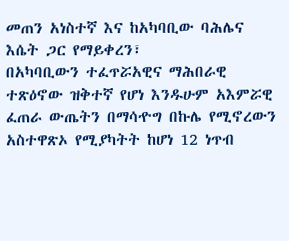መጠን አነስተኛ እና ከአካባቢው ባሕሌና እሴት ጋር የማይቀረን፣
በአካባቢውን ተፈጥሯአዊና ማሕበራዊ ተጽዕኖው ዝቅተኛ የሆነ እንዱሁም አእምሯዊ
ፈጠራ ውጤትን በማሳዯግ በኩሌ የሚኖረውን አስተዋጽኦ የሚያካትት ከሆነ 12 ነጥብ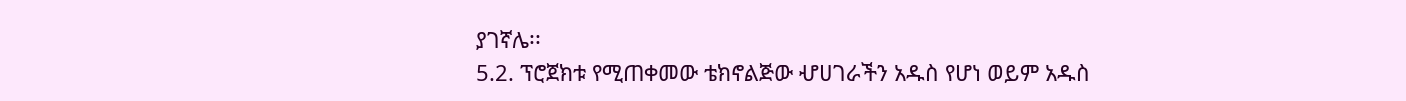ያገኛሌ፡፡
5.2. ፕሮጀክቱ የሚጠቀመው ቴክኖልጅው ሇሀገራችን አዱስ የሆነ ወይም አዱስ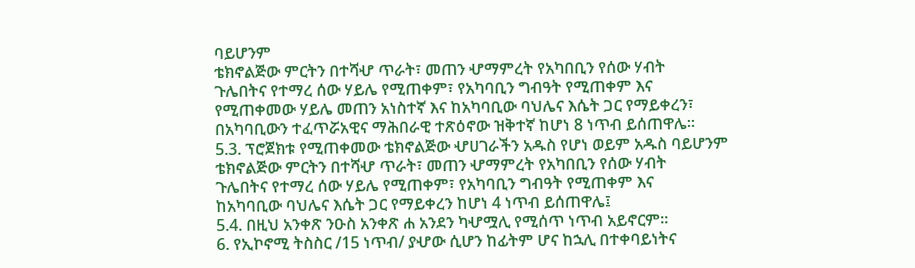ባይሆንም
ቴክኖልጅው ምርትን በተሻሇ ጥራት፣ መጠን ሇማምረት የአካበቢን የሰው ሃብት
ጉሌበትና የተማረ ሰው ሃይሌ የሚጠቀም፣ የአካባቢን ግብዓት የሚጠቀም እና
የሚጠቀመው ሃይሌ መጠን አነስተኛ እና ከአካባቢው ባህሌና እሴት ጋር የማይቀረን፣
በአካባቢውን ተፈጥሯአዊና ማሕበራዊ ተጽዕኖው ዝቅተኛ ከሆነ 8 ነጥብ ይሰጠዋሌ፡፡
5.3. ፕሮጀክቱ የሚጠቀመው ቴክኖልጅው ሇሀገራችን አዱስ የሆነ ወይም አዱስ ባይሆንም
ቴክኖልጅው ምርትን በተሻሇ ጥራት፣ መጠን ሇማምረት የአካበቢን የሰው ሃብት
ጉሌበትና የተማረ ሰው ሃይሌ የሚጠቀም፣ የአካባቢን ግብዓት የሚጠቀም እና
ከአካባቢው ባህሌና እሴት ጋር የማይቀረን ከሆነ 4 ነጥብ ይሰጠዋሌ፤
5.4. በዚህ አንቀጽ ንዑስ አንቀጽ ሐ አንደን ካሇሟሊ የሚሰጥ ነጥብ አይኖርም፡፡
6. የኢኮኖሚ ትስስር /15 ነጥብ/ ያሇው ሲሆን ከፊትም ሆና ከኋሊ በተቀባይነትና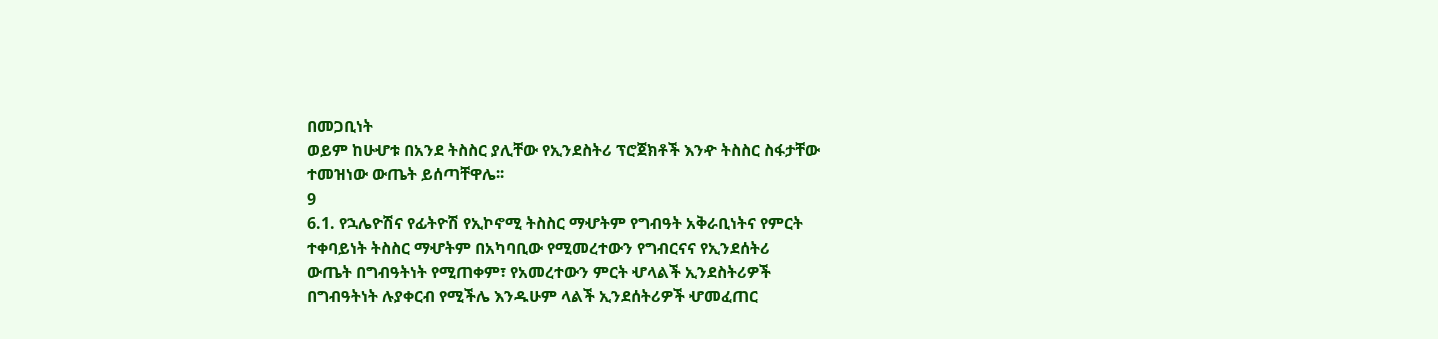በመጋቢነት
ወይም ከሁሇቱ በአንደ ትስስር ያሊቸው የኢንደስትሪ ፕሮጀክቶች እንዯ ትስስር ስፋታቸው
ተመዝነው ውጤት ይሰጣቸዋሌ፡፡
9
6.1. የኋሌዮሽና የፊትዮሽ የኢኮኖሚ ትስስር ማሇትም የግብዓት አቅራቢነትና የምርት
ተቀባይነት ትስስር ማሇትም በአካባቢው የሚመረተውን የግብርናና የኢንደሰትሪ
ውጤት በግብዓትነት የሚጠቀም፣ የአመረተውን ምርት ሇላልች ኢንደስትሪዎች
በግብዓትነት ሉያቀርብ የሚችሌ እንዱሁም ላልች ኢንደሰትሪዎች ሇመፈጠር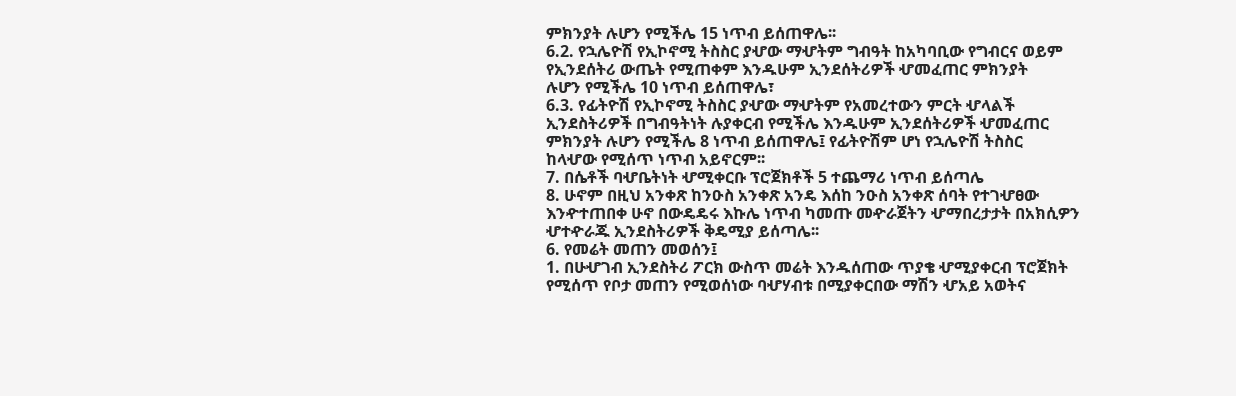ምክንያት ሉሆን የሚችሌ 15 ነጥብ ይሰጠዋሌ፡፡
6.2. የኋሌዮሽ የኢኮኖሚ ትስስር ያሇው ማሇትም ግብዓት ከአካባቢው የግብርና ወይም
የኢንደሰትሪ ውጤት የሚጠቀም እንዱሁም ኢንደሰትሪዎች ሇመፈጠር ምክንያት
ሉሆን የሚችሌ 10 ነጥብ ይሰጠዋሌ፣
6.3. የፊትዮሽ የኢኮኖሚ ትስስር ያሇው ማሇትም የአመረተውን ምርት ሇላልች
ኢንደስትሪዎች በግብዓትነት ሉያቀርብ የሚችሌ እንዱሁም ኢንደሰትሪዎች ሇመፈጠር
ምክንያት ሉሆን የሚችሌ 8 ነጥብ ይሰጠዋሌ፤ የፊትዮሽም ሆነ የኋሌዮሽ ትስስር
ከላሇው የሚሰጥ ነጥብ አይኖርም፡፡
7. በሴቶች ባሇቤትነት ሇሚቀርቡ ፕሮጀክቶች 5 ተጨማሪ ነጥብ ይሰጣሌ
8. ሁኖም በዚህ አንቀጽ ከንዑስ አንቀጽ አንዴ እሰከ ንዑስ አንቀጽ ሰባት የተገሇፀው
እንዯተጠበቀ ሁኖ በውዴዴሩ እኩሌ ነጥብ ካመጡ መዯራጀትን ሇማበረታታት በአክሲዎን
ሇተዯራጁ ኢንደስትሪዎች ቅዴሚያ ይሰጣሌ፡፡
6. የመሬት መጠን መወሰን፤
1. በሁሇገብ ኢንደስትሪ ፖርክ ውስጥ መሬት እንዱሰጠው ጥያቄ ሇሚያቀርብ ፕሮጀክት
የሚሰጥ የቦታ መጠን የሚወሰነው ባሇሃብቱ በሚያቀርበው ማሽን ሇአይ አወትና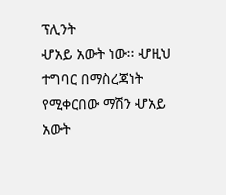ፕሊንት
ሇአይ አውት ነው፡፡ ሇዚህ ተግባር በማስረጃነት የሚቀርበው ማሽን ሇአይ አውት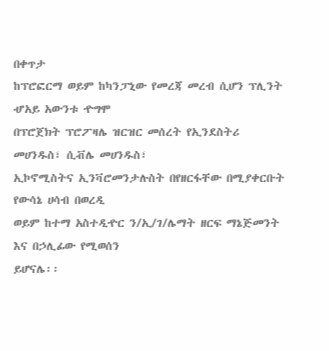በቀጥታ
ከፕሮፎርማ ወይም ከካንፓኒው የመረጃ መረብ ሲሆን ፕሊንት ሇአይ አውንቱ ዯግሞ
በፕሮጀክት ፕሮፖዛሌ ዝርዝር መሰረት የኢንደስትሪ መሀንዱስ፣ ሲቭሌ መሀንዱስ፣
ኢኮኖሚስትና ኢንቫሮመንታሉስት በየዘርፋቸው በሚያቀርቡት የውሳኔ ሀሳብ በወረዲ
ወይም ከተማ አስተዲዯር ን/ኢ/ገ/ሌማት ዘርፍ ማኔጅመንት እና በኃሊፊው የሚወሰን
ይሆናሌ፡፡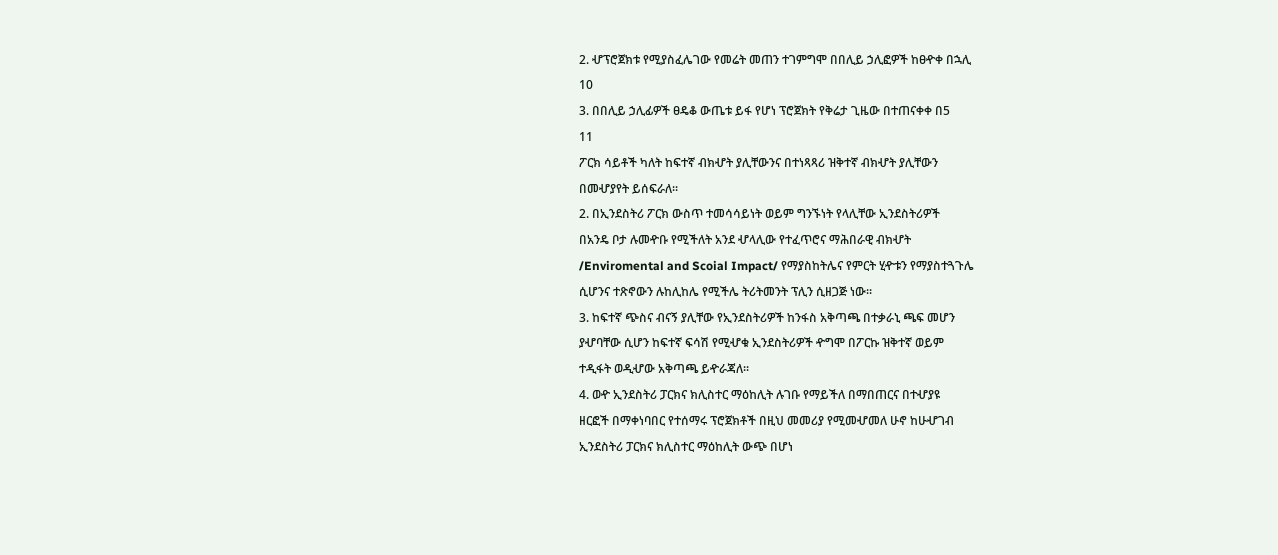2. ሇፕሮጀክቱ የሚያስፈሌገው የመሬት መጠን ተገምግሞ በበሊይ ኃሊፎዎች ከፀዯቀ በኋሊ
10
3. በበሊይ ኃሊፊዎች ፀዴቆ ውጤቱ ይፋ የሆነ ፕሮጀክት የቅሬታ ጊዜው በተጠናቀቀ በ5
11
ፖርክ ሳይቶች ካለት ከፍተኛ ብክሇት ያሊቸውንና በተነጻጻሪ ዝቅተኛ ብክሇት ያሊቸውን
በመሇያየት ይሰፍራለ፡፡
2. በኢንደስትሪ ፖርክ ውስጥ ተመሳሳይነት ወይም ግንኙነት የላሊቸው ኢንደስትሪዎች
በአንዴ ቦታ ሉመዯቡ የሚችለት አንደ ሇላሊው የተፈጥሮና ማሕበራዊ ብክሇት
/Enviromental and Scoial Impact/ የማያስከትሌና የምርት ሂዯቱን የማያስተጓጉሌ
ሲሆንና ተጽኖውን ሉከሊከሌ የሚችሌ ትሪትመንት ፕሊን ሲዘጋጅ ነው፡፡
3. ከፍተኛ ጭስና ብናኝ ያሊቸው የኢንደስትሪዎች ከንፋስ አቅጣጫ በተቃራኒ ጫፍ መሆን
ያሇባቸው ሲሆን ከፍተኛ ፍሳሽ የሚሇቁ ኢንደስትሪዎች ዯግሞ በፖርኩ ዝቅተኛ ወይም
ተዲፋት ወዲሇው አቅጣጫ ይዯራጃለ፡፡
4. ወዯ ኢንደስትሪ ፓርክና ክሊስተር ማዕከሊት ሉገቡ የማይችለ በማበጠርና በተሇያዩ
ዘርፎች በማቀነባበር የተሰማሩ ፕሮጀክቶች በዚህ መመሪያ የሚመሇመለ ሁኖ ከሁሇገብ
ኢንደስትሪ ፓርክና ክሊስተር ማዕከሊት ውጭ በሆነ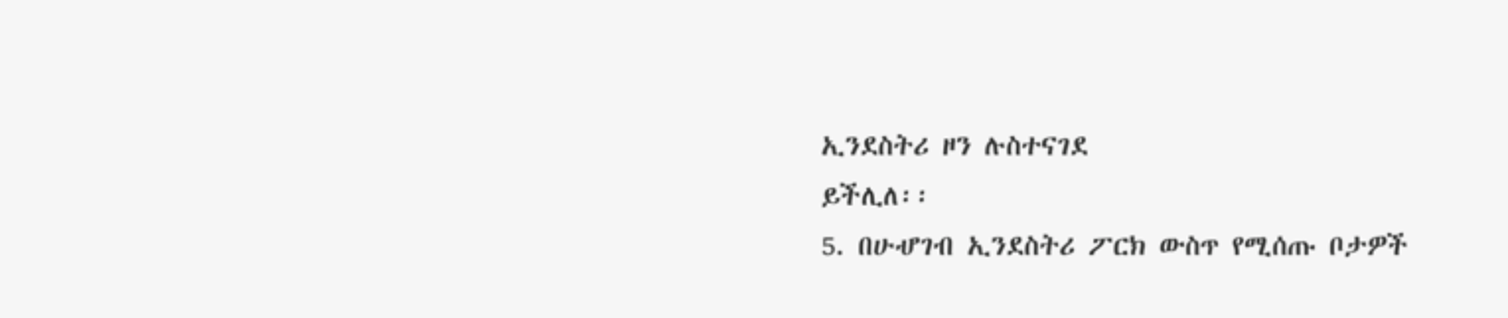ኢንደስትሪ ዞን ሉስተናገደ
ይችሊለ፡፡
5. በሁሇገብ ኢንደስትሪ ፖርክ ውስጥ የሚሰጡ ቦታዎች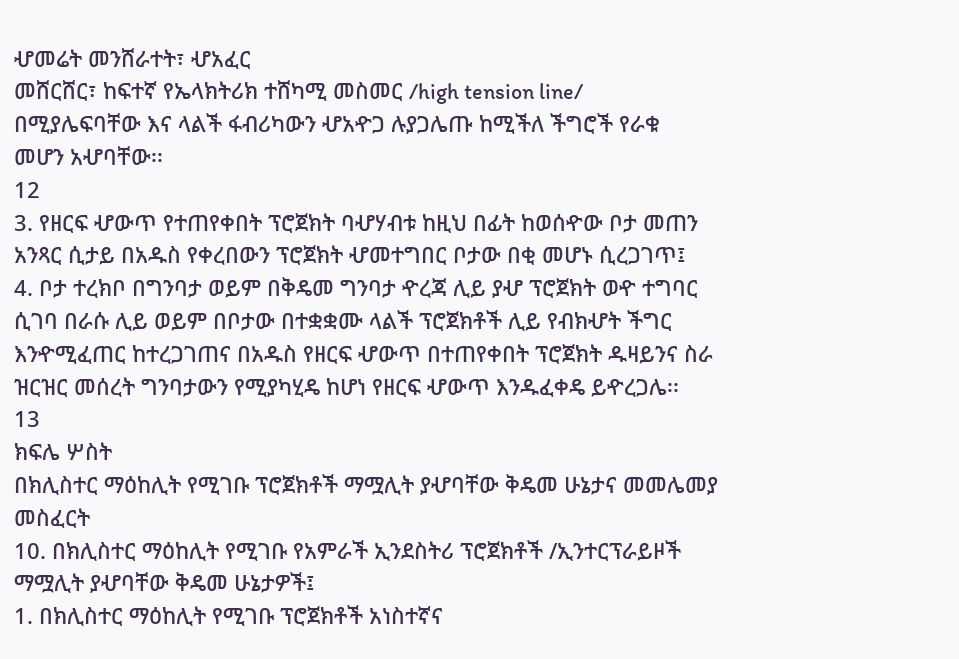ሇመሬት መንሸራተት፣ ሇአፈር
መሸርሸር፣ ከፍተኛ የኤላክትሪክ ተሸካሚ መስመር /high tension line/
በሚያሌፍባቸው እና ላልች ፋብሪካውን ሇአዯጋ ሉያጋሌጡ ከሚችለ ችግሮች የራቁ
መሆን አሇባቸው፡፡
12
3. የዘርፍ ሇውጥ የተጠየቀበት ፕሮጀክት ባሇሃብቱ ከዚህ በፊት ከወሰዯው ቦታ መጠን
አንጻር ሲታይ በአዱስ የቀረበውን ፕሮጀክት ሇመተግበር ቦታው በቂ መሆኑ ሲረጋገጥ፤
4. ቦታ ተረክቦ በግንባታ ወይም በቅዴመ ግንባታ ዯረጃ ሊይ ያሇ ፕሮጀክት ወዯ ተግባር
ሲገባ በራሱ ሊይ ወይም በቦታው በተቋቋሙ ላልች ፕሮጀክቶች ሊይ የብክሇት ችግር
እንዯሚፈጠር ከተረጋገጠና በአዱስ የዘርፍ ሇውጥ በተጠየቀበት ፕሮጀክት ዱዛይንና ስራ
ዝርዝር መሰረት ግንባታውን የሚያካሂዴ ከሆነ የዘርፍ ሇውጥ እንዱፈቀዴ ይዯረጋሌ፡፡
13
ክፍሌ ሦስት
በክሊስተር ማዕከሊት የሚገቡ ፕሮጀክቶች ማሟሊት ያሇባቸው ቅዴመ ሁኔታና መመሌመያ
መስፈርት
10. በክሊስተር ማዕከሊት የሚገቡ የአምራች ኢንደስትሪ ፕሮጀክቶች /ኢንተርፕራይዞች
ማሟሊት ያሇባቸው ቅዴመ ሁኔታዎች፤
1. በክሊስተር ማዕከሊት የሚገቡ ፕሮጀክቶች አነስተኛና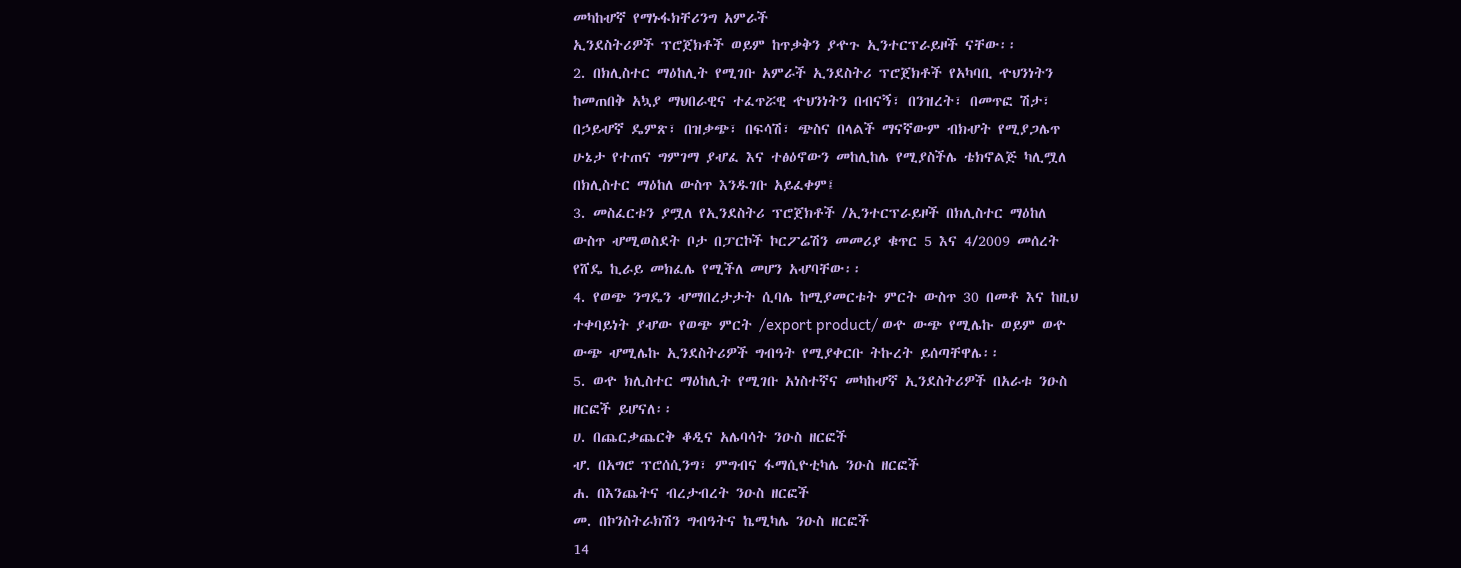መካከሇኛ የማኑፋክቸሪንግ አምራች
ኢንደስትሪዎች ፕሮጀክቶች ወይም ከጥቃቅን ያዯጉ ኢንተርፕራይዞች ናቸው፡፡
2. በክሊስተር ማዕከሊት የሚገቡ አምራች ኢንደስትሪ ፕሮጀክቶች የአካባቢ ዯህንነትን
ከመጠበቅ አኳያ ማህበራዊና ተፈጥሯዊ ዯህንነትን በብናኝ፣ በንዝረት፣ በመጥፎ ሽታ፣
በኃይሇኛ ዴምጽ፣ በዝቃጭ፣ በፍሳሽ፣ ጭስና በላልች ማናኛውም ብክሇት የሚያጋሌጥ
ሁኔታ የተጠና ግምገማ ያሇፈ እና ተፅዕኖውን መከሊከሌ የሚያስችሌ ቴክኖልጅ ካሊሟለ
በክሊስተር ማዕከለ ውስጥ እንዱገቡ አይፈቀም፤
3. መስፈርቱን ያሟለ የኢንደስትሪ ፕሮጀክቶች /ኢንተርፕራይዞች በክሊስተር ማዕከለ
ውስጥ ሇሚወስደት ቦታ በፓርኮች ኮርፖሬሽን መመሪያ ቁጥር 5 እና 4/2009 መሰረት
የሸዴ ኪራይ መክፈሌ የሚችለ መሆን አሇባቸው፡፡
4. የወጭ ንግዴን ሇማበረታታት ሲባሌ ከሚያመርቱት ምርት ውስጥ 30 በመቶ እና ከዚህ
ተቀባይነት ያሇው የወጭ ምርት /export product/ ወዯ ውጭ የሚሌኩ ወይም ወዯ
ውጭ ሇሚሌኩ ኢንደስትሪዎች ግብዓት የሚያቀርቡ ትኩረት ይሰጣቸዋሌ፡፡
5. ወዯ ክሊስተር ማዕከሊት የሚገቡ አነስተኛና መካከሇኛ ኢንደስትሪዎች በአራቱ ንዑስ
ዘርፎች ይሆናለ፡፡
ሀ. በጨርቃጨርቅ ቆዲና አሌባሳት ንዑስ ዘርፎች
ሇ. በአግሮ ፕሮሰሲንግ፣ ምግብና ፋማሲዮቲካሌ ንዑስ ዘርፎች
ሐ. በእንጨትና ብረታብረት ንዑስ ዘርፎች
መ. በኮንስትራክሽን ግብዓትና ኬሚካሌ ንዑስ ዘርፎች
14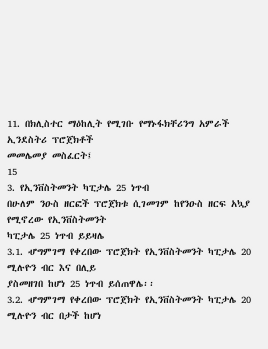11. በክሊስተር ማዕከሊት የሚገቡ የማኑፋክቸሪንግ አምራች ኢንደስትሪ ፕሮጀክቶች
መመሌመያ መስፈርት፤
15
3. የኢንቨስትመንት ካፒታሌ 25 ነጥብ
በሁለም ንዑስ ዘርፎች ፕሮጀክቱ ሲገመገም ከየንዑስ ዘርፍ አኳያ የሚኖረው የኢንቨስትመንት
ካፒታሌ 25 ነጥብ ይይዛሌ
3.1. ሇግምገማ የቀረበው ፕሮጀክት የኢንቨስትመንት ካፒታሌ 20 ሚሉዮን ብር እና በሊይ
ያስመዘገበ ከሆነ 25 ነጥብ ይሰጠዋሌ፡፡
3.2. ሇግምገማ የቀረበው ፕሮጀክት የኢንቨስትመንት ካፒታሌ 20 ሚሉዮን ብር በታች ከሆነ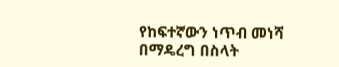የከፍተኛውን ነጥብ መነሻ በማዴረግ በስላት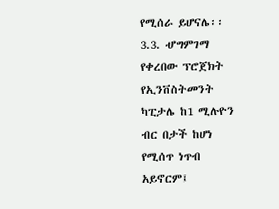የሚሰራ ይሆናሌ፡፡
3.3. ሇግምገማ የቀረበው ፕሮጀክት የኢንቨስትመንት ካፒታሌ ከ1 ሚሉዮን ብር በታች ከሆነ
የሚሰጥ ነጥብ አይኖርም፤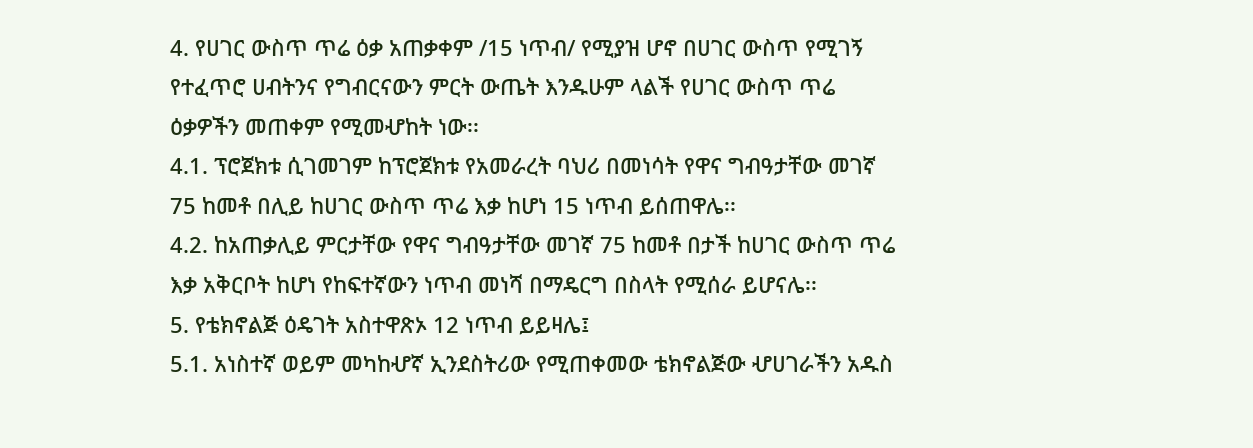4. የሀገር ውስጥ ጥሬ ዕቃ አጠቃቀም /15 ነጥብ/ የሚያዝ ሆኖ በሀገር ውስጥ የሚገኝ
የተፈጥሮ ሀብትንና የግብርናውን ምርት ውጤት እንዱሁም ላልች የሀገር ውስጥ ጥሬ
ዕቃዎችን መጠቀም የሚመሇከት ነው፡፡
4.1. ፕሮጀክቱ ሲገመገም ከፕሮጀክቱ የአመራረት ባህሪ በመነሳት የዋና ግብዓታቸው መገኛ
75 ከመቶ በሊይ ከሀገር ውስጥ ጥሬ እቃ ከሆነ 15 ነጥብ ይሰጠዋሌ፡፡
4.2. ከአጠቃሊይ ምርታቸው የዋና ግብዓታቸው መገኛ 75 ከመቶ በታች ከሀገር ውስጥ ጥሬ
እቃ አቅርቦት ከሆነ የከፍተኛውን ነጥብ መነሻ በማዴርግ በስላት የሚሰራ ይሆናሌ፡፡
5. የቴክኖልጅ ዕዴገት አስተዋጽኦ 12 ነጥብ ይይዛሌ፤
5.1. አነስተኛ ወይም መካከሇኛ ኢንደስትሪው የሚጠቀመው ቴክኖልጅው ሇሀገራችን አዱስ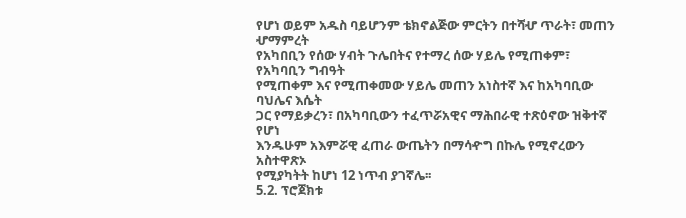የሆነ ወይም አዱስ ባይሆንም ቴክኖልጅው ምርትን በተሻሇ ጥራት፣ መጠን ሇማምረት
የአካበቢን የሰው ሃብት ጉሌበትና የተማረ ሰው ሃይሌ የሚጠቀም፣ የአካባቢን ግብዓት
የሚጠቀም እና የሚጠቀመው ሃይሌ መጠን አነስተኛ እና ከአካባቢው ባህሌና እሴት
ጋር የማይቃረን፣ በአካባቢውን ተፈጥሯአዊና ማሕበራዊ ተጽዕኖው ዝቅተኛ የሆነ
እንዱሁም አእምሯዊ ፈጠራ ውጤትን በማሳዯግ በኩሌ የሚኖረውን አስተዋጽኦ
የሚያካትት ከሆነ 12 ነጥብ ያገኛሌ፡፡
5.2. ፕሮጀክቱ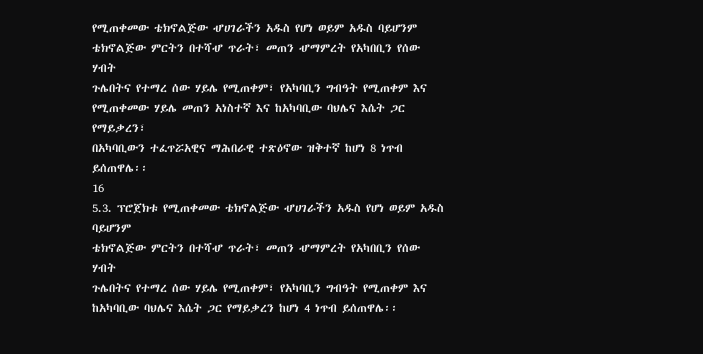የሚጠቀመው ቴክኖልጅው ሇሀገራችን አዱስ የሆነ ወይም አዱስ ባይሆንም
ቴክኖልጅው ምርትን በተሻሇ ጥራት፣ መጠን ሇማምረት የአካበቢን የሰው ሃብት
ጉሌበትና የተማረ ሰው ሃይሌ የሚጠቀም፣ የአካባቢን ግብዓት የሚጠቀም እና
የሚጠቀመው ሃይሌ መጠን አነስተኛ እና ከአካባቢው ባህሌና እሴት ጋር የማይቃረን፣
በአካባቢውን ተፈጥሯአዊና ማሕበራዊ ተጽዕኖው ዝቅተኛ ከሆነ 8 ነጥብ ይሰጠዋሌ፡፡
16
5.3. ፕሮጀክቱ የሚጠቀመው ቴክኖልጅው ሇሀገራችን አዱስ የሆነ ወይም አዱስ ባይሆንም
ቴክኖልጅው ምርትን በተሻሇ ጥራት፣ መጠን ሇማምረት የአካበቢን የሰው ሃብት
ጉሌበትና የተማረ ሰው ሃይሌ የሚጠቀም፣ የአካባቢን ግብዓት የሚጠቀም እና
ከአካባቢው ባህሌና እሴት ጋር የማይቃረን ከሆነ 4 ነጥብ ይሰጠዋሌ፡፡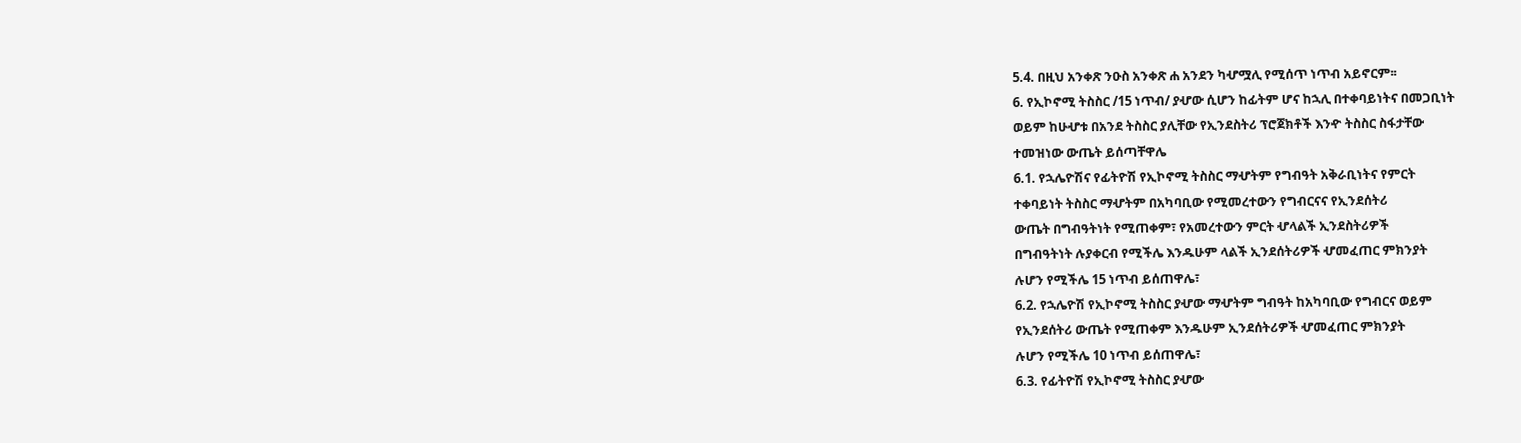5.4. በዚህ አንቀጽ ንዑስ አንቀጽ ሐ አንደን ካሇሟሊ የሚሰጥ ነጥብ አይኖርም፡፡
6. የኢኮኖሚ ትስስር /15 ነጥብ/ ያሇው ሲሆን ከፊትም ሆና ከኋሊ በተቀባይነትና በመጋቢነት
ወይም ከሁሇቱ በአንደ ትስስር ያሊቸው የኢንደስትሪ ፕሮጀክቶች እንዯ ትስስር ስፋታቸው
ተመዝነው ውጤት ይሰጣቸዋሌ
6.1. የኋሌዮሽና የፊትዮሽ የኢኮኖሚ ትስስር ማሇትም የግብዓት አቅራቢነትና የምርት
ተቀባይነት ትስስር ማሇትም በአካባቢው የሚመረተውን የግብርናና የኢንደሰትሪ
ውጤት በግብዓትነት የሚጠቀም፣ የአመረተውን ምርት ሇላልች ኢንደስትሪዎች
በግብዓትነት ሉያቀርብ የሚችሌ እንዱሁም ላልች ኢንደሰትሪዎች ሇመፈጠር ምክንያት
ሉሆን የሚችሌ 15 ነጥብ ይሰጠዋሌ፣
6.2. የኋሌዮሽ የኢኮኖሚ ትስስር ያሇው ማሇትም ግብዓት ከአካባቢው የግብርና ወይም
የኢንደሰትሪ ውጤት የሚጠቀም እንዱሁም ኢንደሰትሪዎች ሇመፈጠር ምክንያት
ሉሆን የሚችሌ 10 ነጥብ ይሰጠዋሌ፣
6.3. የፊትዮሽ የኢኮኖሚ ትስስር ያሇው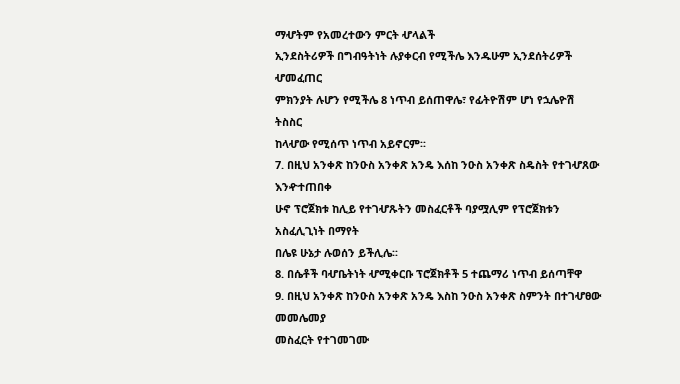ማሇትም የአመረተውን ምርት ሇላልች
ኢንደስትሪዎች በግብዓትነት ሉያቀርብ የሚችሌ እንዱሁም ኢንደሰትሪዎች ሇመፈጠር
ምክንያት ሉሆን የሚችሌ 8 ነጥብ ይሰጠዋሌ፣ የፊትዮሽም ሆነ የኋሌዮሽ ትስስር
ከላሇው የሚሰጥ ነጥብ አይኖርም፡፡
7. በዚህ አንቀጽ ከንዑስ አንቀጽ አንዴ እሰከ ንዑስ አንቀጽ ስዴስት የተገሇጸው እንዯተጠበቀ
ሁኖ ፕሮጀክቱ ከሊይ የተገሇጹትን መስፈርቶች ባያሟሊም የፕሮጀክቱን አስፈሊጊነት በማየት
በሌዩ ሁኔታ ሉወሰን ይችሊሌ፡፡
8. በሴቶች ባሇቤትነት ሇሚቀርቡ ፕሮጀክቶች 5 ተጨማሪ ነጥብ ይሰጣቸዋ
9. በዚህ አንቀጽ ከንዑስ አንቀጽ አንዴ እስከ ንዑስ አንቀጽ ስምንት በተገሇፀው መመሌመያ
መስፈርት የተገመገሙ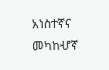አነስተኛና መካከሇኛ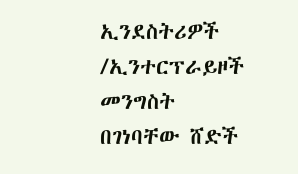ኢንደስትሪዎች /ኢንተርፕራይዞች መንግስት
በገነባቸው ሸድች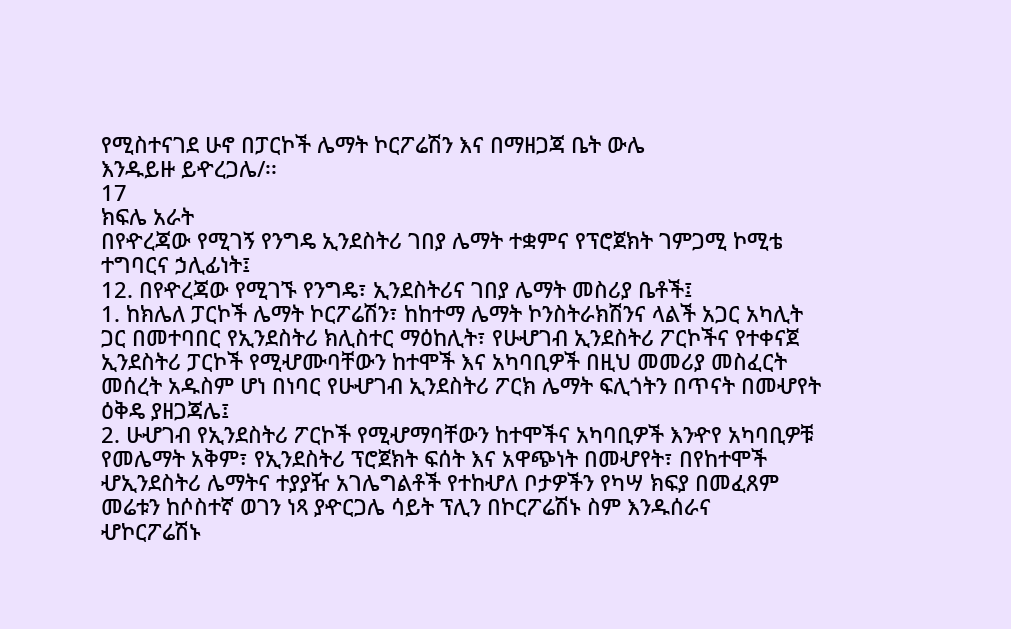የሚስተናገደ ሁኖ በፓርኮች ሌማት ኮርፖሬሽን እና በማዘጋጃ ቤት ውሌ
እንዱይዙ ይዯረጋሌ/፡፡
17
ክፍሌ አራት
በየዯረጃው የሚገኝ የንግዴ ኢንደስትሪ ገበያ ሌማት ተቋምና የፕሮጀክት ገምጋሚ ኮሚቴ
ተግባርና ኃሊፊነት፤
12. በየዯረጃው የሚገኙ የንግዴ፣ ኢንደስትሪና ገበያ ሌማት መስሪያ ቤቶች፤
1. ከክሌለ ፓርኮች ሌማት ኮርፖሬሽን፣ ከከተማ ሌማት ኮንስትራክሽንና ላልች አጋር አካሊት
ጋር በመተባበር የኢንደስትሪ ክሊስተር ማዕከሊት፣ የሁሇገብ ኢንደስትሪ ፖርኮችና የተቀናጀ
ኢንደስትሪ ፓርኮች የሚሇሙባቸውን ከተሞች እና አካባቢዎች በዚህ መመሪያ መስፈርት
መሰረት አዱስም ሆነ በነባር የሁሇገብ ኢንደስትሪ ፖርክ ሌማት ፍሊጎትን በጥናት በመሇየት
ዕቅዴ ያዘጋጃሌ፤
2. ሁሇገብ የኢንደስትሪ ፖርኮች የሚሇማባቸውን ከተሞችና አካባቢዎች እንዯየ አካባቢዎቹ
የመሌማት አቅም፣ የኢንደስትሪ ፕሮጀክት ፍሰት እና አዋጭነት በመሇየት፣ በየከተሞች
ሇኢንደስትሪ ሌማትና ተያያዥ አገሌግልቶች የተከሇለ ቦታዎችን የካሣ ክፍያ በመፈጸም
መሬቱን ከሶስተኛ ወገን ነጻ ያዯርጋሌ ሳይት ፕሊን በኮርፖሬሽኑ ስም እንዱሰራና
ሇኮርፖሬሽኑ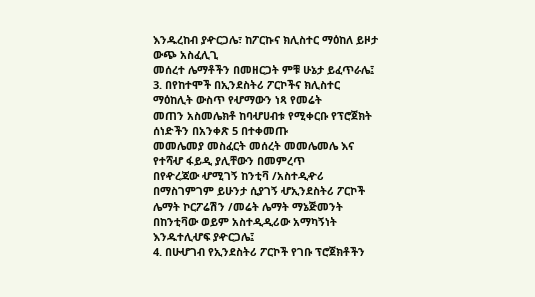እንዱረከብ ያዯርጋሌ፣ ከፖርኩና ክሊስተር ማዕከለ ይዞታ ውጭ አስፈሊጊ
መሰረተ ሌማቶችን በመዘርጋት ምቹ ሁኔታ ይፈጥራሌ፤
3. በየከተሞች በኢንደስትሪ ፖርኮችና ክሊስተር ማዕከሊት ውስጥ የሇማውን ነጻ የመሬት
መጠን አስመሌክቶ ከባሇሀብቱ የሚቀርቡ የፕሮጀክት ሰነድችን በአንቀጽ 5 በተቀመጡ
መመሌመያ መስፈርት መሰረት መመሌመሌ እና የተሻሇ ፋይዲ ያሊቸውን በመምረጥ
በየዯረጃው ሇሚገኝ ከንቲቫ /አስተዲዯሪ በማስገምገም ይሁንታ ሲያገኝ ሇኢንደስትሪ ፖርኮች
ሌማት ኮርፖሬሽን /መሬት ሌማት ማኔጅመንት በከንቲቫው ወይም አስተዲዲሪው አማካኝነት
እንዱተሊሇፍ ያዯርጋሌ፤
4. በሁሇገብ የኢንደስትሪ ፖርኮች የገቡ ፕሮጀክቶችን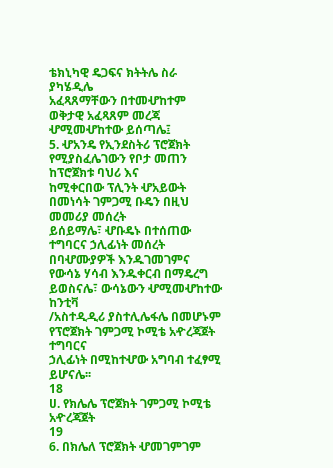ቴክኒካዊ ዴጋፍና ክትትሌ ስራ ያካሄዲሌ
አፈጻጸማቸውን በተመሇከተም ወቅታዊ አፈጻጸም መረጃ ሇሚመሇከተው ይሰጣሌ፤
5. ሇአንዴ የኢንደስትሪ ፕሮጀክት የሚያስፈሌገውን የቦታ መጠን ከፕሮጀክቱ ባህሪ እና
ከሚቀርበው ፕሊንት ሇአይውት በመነሳት ገምጋሚ ቡዴን በዚህ መመሪያ መሰረት
ይሰይማሌ፣ ሇቡዴኑ በተሰጠው ተግባርና ኃሊፊነት መሰረት በባሇሙያዎች እንዱገመገምና
የውሳኔ ሃሳብ እንዱቀርብ በማዴረግ ይወስናሌ፣ ውሳኔውን ሇሚመሇከተው ከንቲቫ
/አስተዲዲሪ ያስተሊሌፋሌ በመሆኑም የፕሮጀክት ገምጋሚ ኮሚቴ አዯረጃጀት ተግባርና
ኃሊፊነት በሚከተሇው አግባብ ተፈፃሚ ይሆናሌ፡፡
18
ሀ. የክሌሌ ፕሮጀክት ገምጋሚ ኮሚቴ አዯረጃጀት
19
6. በክሌለ ፕሮጀክት ሇመገምገም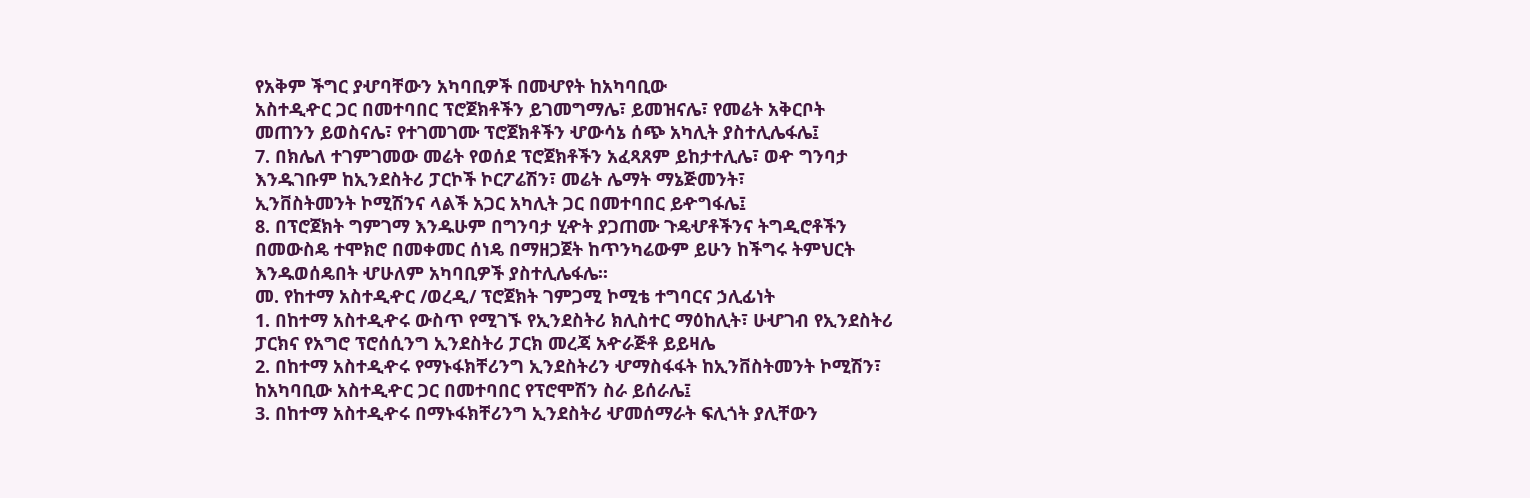የአቅም ችግር ያሇባቸውን አካባቢዎች በመሇየት ከአካባቢው
አስተዲዯር ጋር በመተባበር ፕሮጀክቶችን ይገመግማሌ፣ ይመዝናሌ፣ የመሬት አቅርቦት
መጠንን ይወስናሌ፣ የተገመገሙ ፕሮጀክቶችን ሇውሳኔ ሰጭ አካሊት ያስተሊሌፋሌ፤
7. በክሌለ ተገምገመው መሬት የወሰደ ፕሮጀክቶችን አፈጻጸም ይከታተሊሌ፣ ወዯ ግንባታ
እንዱገቡም ከኢንደስትሪ ፓርኮች ኮርፖሬሽን፣ መሬት ሌማት ማኔጅመንት፣
ኢንቨስትመንት ኮሚሽንና ላልች አጋር አካሊት ጋር በመተባበር ይዯግፋሌ፤
8. በፕሮጀክት ግምገማ እንዱሁም በግንባታ ሂዯት ያጋጠሙ ጉዴሇቶችንና ትግዲሮቶችን
በመውስዴ ተሞክሮ በመቀመር ሰነዴ በማዘጋጀት ከጥንካሬውም ይሁን ከችግሩ ትምህርት
እንዱወሰዴበት ሇሁለም አካባቢዎች ያስተሊሌፋሌ፡፡
መ. የከተማ አስተዲዯር /ወረዲ/ ፕሮጀክት ገምጋሚ ኮሚቴ ተግባርና ኃሊፊነት
1. በከተማ አስተዲዯሩ ውስጥ የሚገኙ የኢንደስትሪ ክሊስተር ማዕከሊት፣ ሁሇገብ የኢንደስትሪ
ፓርክና የአግሮ ፕሮሰሲንግ ኢንደስትሪ ፓርክ መረጃ አዯራጅቶ ይይዛሌ
2. በከተማ አስተዲዯሩ የማኑፋክቸሪንግ ኢንደስትሪን ሇማስፋፋት ከኢንቨስትመንት ኮሚሽን፣
ከአካባቢው አስተዲዯር ጋር በመተባበር የፕሮሞሽን ስራ ይሰራሌ፤
3. በከተማ አስተዲዯሩ በማኑፋክቸሪንግ ኢንደስትሪ ሇመሰማራት ፍሊጎት ያሊቸውን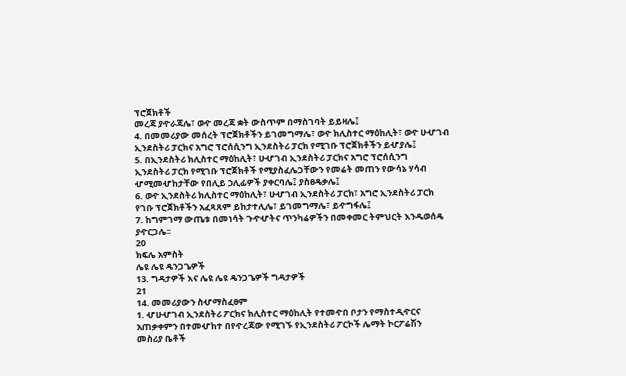ፕሮጀክቶች
መረጃ ያዯራጃሌ፣ ወዯ መረጃ ቋት ውስጥም በማስገባት ይይዛሌ፤
4. በመመሪያው መሰረት ፕሮጀክቶችን ይገመግማሌ፣ ወዯ ክሊስተር ማዕከሊት፣ ወዯ ሁሇገብ
ኢንደስትሪ ፓርክና አግሮ ፕሮሰሲንግ ኢንደስትሪ ፓርክ የሚገቡ ፕሮጀክቶችን ይሇያሌ፤
5. በኢንደስትሪ ክሊስተር ማዕከሊት፣ ሁሇገብ ኢንደስትሪ ፓርክና አግሮ ፕሮሰሲንግ
ኢንደስትሪ ፓርክ የሚገቡ ፕሮጀክቶች የሚያስፈሌጋቸውን የመሬት መጠን የውሳኔ ሃሳብ
ሇሚመሇከታቸው የበሊይ ኃሊፊዎች ያቀርባሌ፤ ያስፀዴቃሌ፤
6. ወዯ ኢንደስትሪ ክሊስተር ማዕከሊት፣ ሁሇገብ ኢንደስትሪ ፓርክ፣ አግሮ ኢንደስትሪ ፓርክ
የገቡ ፕሮጀክቶችን አፈጻጸም ይከታተሊሌ፣ ይገመግማሌ፣ ይዯግፋሌ፤
7. ከግምገማ ውጤቱ በመነሳት ጉዯሇትና ጥንካሬዎችን በመቀመር ትምህርት እንዱወሰዴ
ያዯርጋሌ፡፡
20
ክፍሌ አምስት
ሌዩ ሌዩ ዴንጋጌዎች
13. ግዳታዎች እና ሌዩ ሌዩ ዴንጋጌዎች ግዳታዎች
21
14. መመሪያውን ስሇማስፈፀም
1. ሇሁሇገብ ኢንደስትሪ ፖርክና ክሊስተር ማዕከሊት የተመዯበ ቦታን የማስተዲዯርና
አጠቃቀምን በተመሇከተ በየዯረጃው የሚገኙ የኢንደስትሪ ፖርኮች ሌማት ኮርፖሬሽን
መስሪያ ቤቶች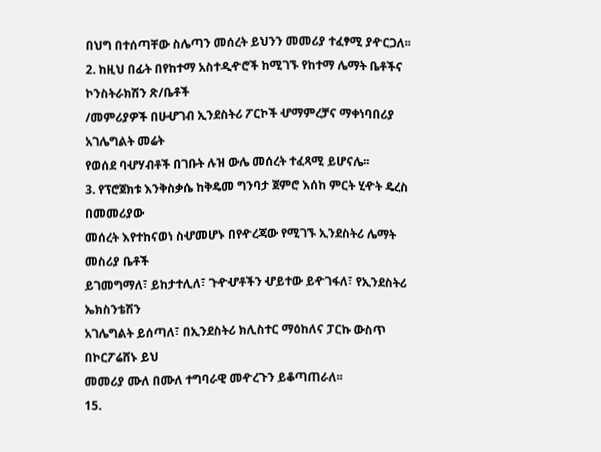በህግ በተሰጣቸው ስሌጣን መሰረት ይህንን መመሪያ ተፈፃሚ ያዯርጋለ፡፡
2. ከዚህ በፊት በየከተማ አስተዲዯሮች ከሚገኙ የከተማ ሌማት ቤቶችና ኮንስትራክሽን ጽ/ቤቶች
/መምሪያዎች በሁሇገብ ኢንደስትሪ ፖርኮች ሇማምረቻና ማቀነባበሪያ አገሌግልት መሬት
የወሰደ ባሇሃብቶች በገቡት ሉዝ ውሌ መሰረት ተፈጻሚ ይሆናሌ፡፡
3. የፕሮጀክቱ እንቅስቃሴ ከቅዴመ ግንባታ ጀምሮ እሰከ ምርት ሂዯት ዴረስ በመመሪያው
መሰረት እየተከናወነ ስሇመሆኑ በየዯረጃው የሚገኙ ኢንደስትሪ ሌማት መስሪያ ቤቶች
ይገመግማለ፣ ይከታተሊለ፣ ጉዯሇቶችን ሇይተው ይዯገፋለ፣ የኢንደስትሪ ኤክስንቴሽን
አገሌግልት ይሰጣለ፣ በኢንደስትሪ ክሊስተር ማዕከለና ፓርኩ ውስጥ በኮርፖሬሸኑ ይህ
መመሪያ ሙለ በሙለ ተግባራዊ መዯረጉን ይቆጣጠራለ፡፡
15.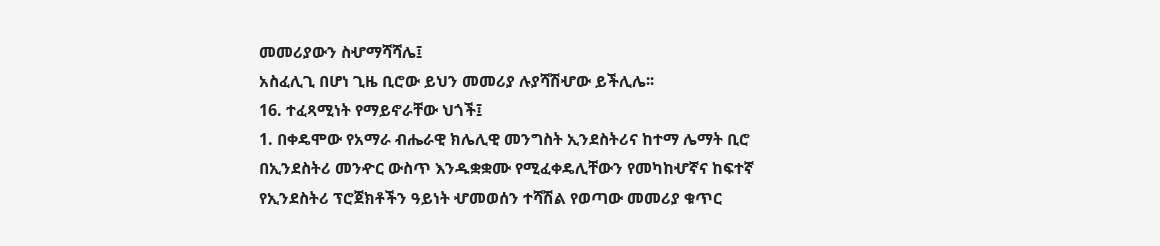መመሪያውን ስሇማሻሻሌ፤
አስፈሊጊ በሆነ ጊዜ ቢሮው ይህን መመሪያ ሉያሻሽሇው ይችሊሌ፡፡
16. ተፈጻሚነት የማይኖራቸው ህጎች፤
1. በቀዴሞው የአማራ ብሔራዊ ክሌሊዊ መንግስት ኢንደስትሪና ከተማ ሌማት ቢሮ
በኢንደስትሪ መንዯር ውስጥ እንዱቋቋሙ የሚፈቀዴሊቸውን የመካከሇኛና ከፍተኛ
የኢንደስትሪ ፕሮጀክቶችን ዓይነት ሇመወሰን ተሻሽል የወጣው መመሪያ ቁጥር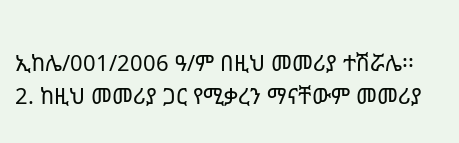ኢከሌ/001/2006 ዓ/ም በዚህ መመሪያ ተሽሯሌ፡፡
2. ከዚህ መመሪያ ጋር የሚቃረን ማናቸውም መመሪያ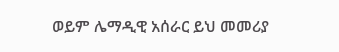ወይም ሌማዲዊ አሰራር ይህ መመሪያ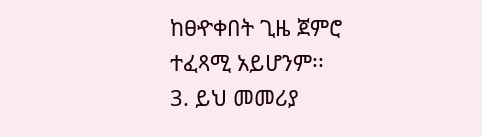ከፀዯቀበት ጊዜ ጀምሮ ተፈጻሚ አይሆንም፡፡
3. ይህ መመሪያ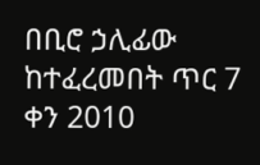በቢሮ ኃሊፊው ከተፈረመበት ጥር 7 ቀን 2010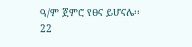ዓ/ም ጀምሮ የፀና ይሆናሌ፡፡
22